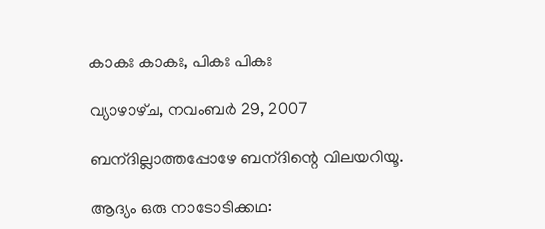കാകഃ കാകഃ, പികഃ പികഃ

വ്യാഴാഴ്‌ച, നവംബർ 29, 2007

ബന‍്ദില്ലാത്തപ്പോഴേ ബന‍്ദിന്റെ വിലയറിയൂ.

ആദ്യം ഒരു നാടോടിക്കഥ: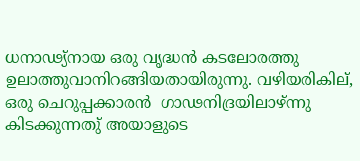ധനാഢ്യ്‌നായ ഒരു വൃദ്ധന്‍ കടലോര‌ത്തു ഉലാത്തുവാനിറങ്ങിയതായിരുന്നു. വഴിയരികില്‌, ഒരു ചെറുപ്പക്കാരന്‍ ‍ ഗാഢനിദ്രയിലാഴ്‌ന്നു കിടക്കുന്നതു്‌ അയാളുടെ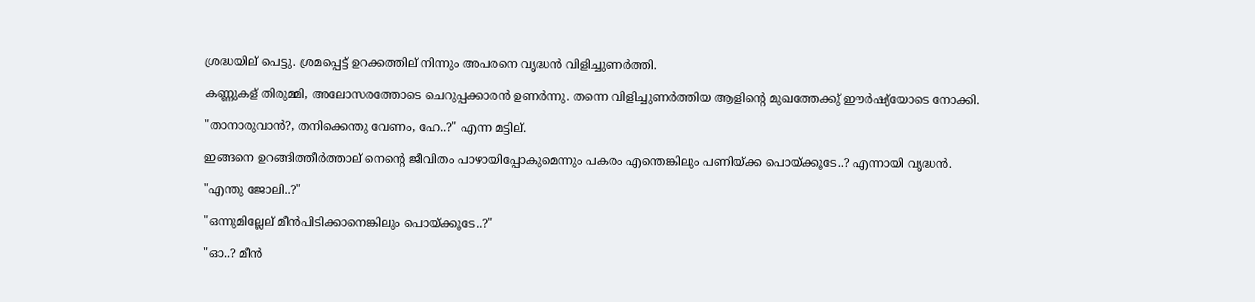ശ്രദ്ധയില് പെട്ടു. ശ്ര‌മപ്പെട്ട് ഉറക്കത്തില് നിന്നും അപരനെ വൃദ്ധന്‍ വിളിച്ചുണ‌ര്‍ത്തി.

കണ്ണുകള് തിരുമ്മി, അലോസരത്തോടെ ചെറുപ്പക്കാരന്‍ ഉണര്‍ന്നു. തന്നെ വിളിച്ചുണര്‍ത്തിയ ആളിന്റെ മുഖത്തേക്കു്‌ ഈര്‍ഷ്യ്‌യോടെ നോക്കി.

"താനാരുവാന്‍?, തനിക്കെന്തു വേണം, ഹേ..?" എന്ന മട്ടില്.

ഇങ്ങനെ ഉറങ്ങിത്തീര്‍ത്താല്‌ നെന്റെ ജീവിതം പാഴായിപ്പോകുമെന്നും പകരം എന്തെങ്കിലും പണിയ്ക്ക പൊയ്ക്കൂടേ..? എന്നായി വൃദ്ധന്‍.

"എന്തു ജോലി..?"

"ഒന്നുമില്ലേല് മീന്‍പിടിക്കാനെങ്കിലും പൊയ്‌ക്കൂടേ..?"

"ഓ..? മീന്‍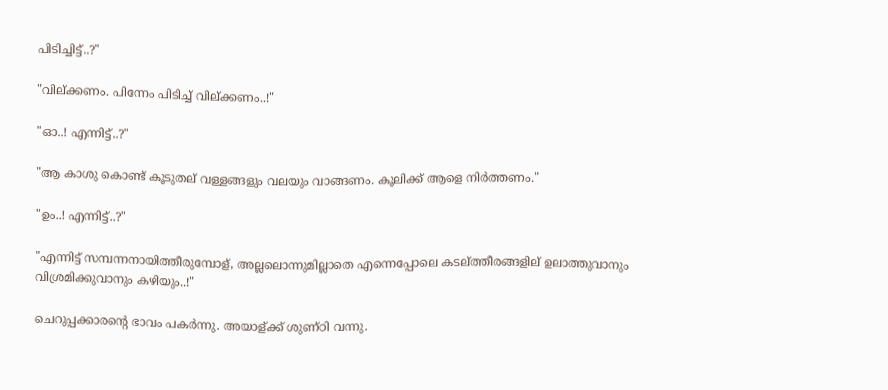പിടിച്ചിട്ട്..?"

"വില്ക്കണം. പിന്നേം പിടിച്ച് വില്ക്കണം..!"

"ഓ..! എന്നിട്ട്..?"

"ആ കാശു കൊണ്ട് കൂടുതല്‌ വള്ളങ്ങളും വലയും വാങ്ങണം. കൂലിക്ക് ആളെ നിര്‍ത്തണം."

"ഉം..! എന്നിട്ട്..?"

"എന്നിട്ട് സമ്പന്നനായിത്തീരുമ്പോള്, അല്ലലൊന്നുമില്ലാതെ എന്നെപ്പോലെ കടല്‌ത്തീരങ്ങളില് ഉലാത്തുവാനും വി‌ശ്ര‌മിക്കുവാനും കഴിയും..!"

ചെറുപ്പക്കാരന്റെ‌ ഭാവം പകര്‍ന്നു. അയാള്ക്ക്‌ ശുണ്ഠി വന്നു.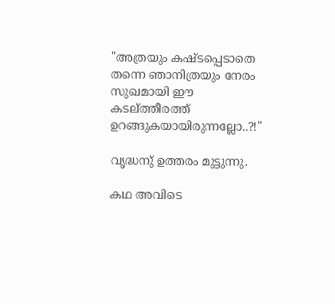"അത്രയും കഷ്ടപ്പെടാതെ തന്നെ ഞാനിത്രയും നേരം സുഖ‌മായി ഈ കടല്‌ത്തീരത്ത് ഉറങ്ങുകയായിരുന്നല്ലോ..?!"

വൃദ്ധനു്‌ ഉത്തരം മുട്ടുന്നു.

കഥ അവിടെ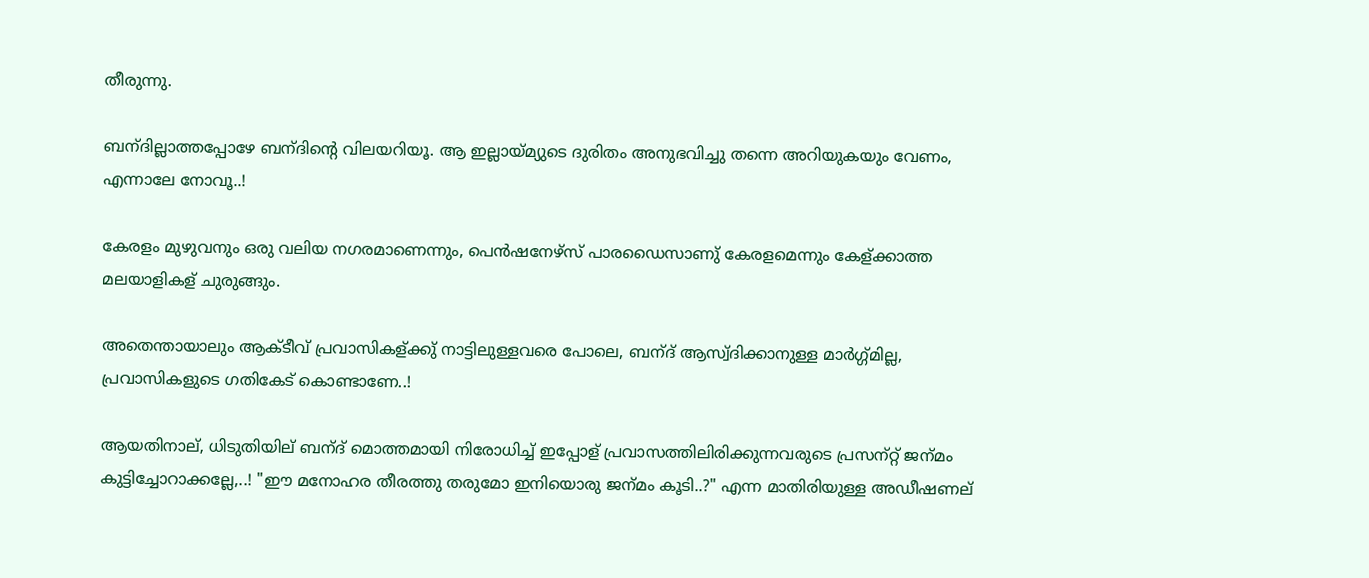തീരുന്നു.

ബന‍്ദില്ലാത്തപ്പോഴേ ബന‍്ദിന്റെ വിലയറിയൂ. ആ ഇല്ലായ്മ്യുടെ ദുരിതം അനുഭവിച്ചു തന്നെ അറിയുകയും വേണം, എന്നാലേ നോവൂ..!

കേരളം മുഴുവനും ഒരു വലിയ നഗര‌മാണെന്നും, പെന്‍ഷനേഴ്സ്‌ പാരഡൈസാണു്‌ കേരള‌മെന്നും കേള്ക്കാത്ത മലയാളികള് ചുരുങ്ങും.

അതെന്തായാലും ആക്ടീവ്‌ പ്രവാസികള്ക്കു്‌ നാട്ടിലുള്ളവരെ പോലെ, ബന‍്ദ് ആസ്വ്‌ദിക്കാനുള്ള മാര്‍ഗ്ഗ്‌മില്ല, പ്രവാസികളുടെ ഗതികേട് കൊണ്ടാണേ..!

ആയതിനാല്‌, ധിടുതിയില് ബന‍്ദ് മൊത്ത‌മായി നിരോധിച്ച് ഇപ്പോള് പ്രവാസത്തിലിരിക്കുന്നവരുടെ പ്രസന‍്റ്റ് ജന‍്മം കുട്ടിച്ചോറാക്കല്ലേ,..! "ഈ മനോഹര‌ തീരത്തു തരുമോ ഇനിയൊരു ജന‍്മം കൂടി..?" എന്ന മാതിരിയുള്ള അഡീഷണല്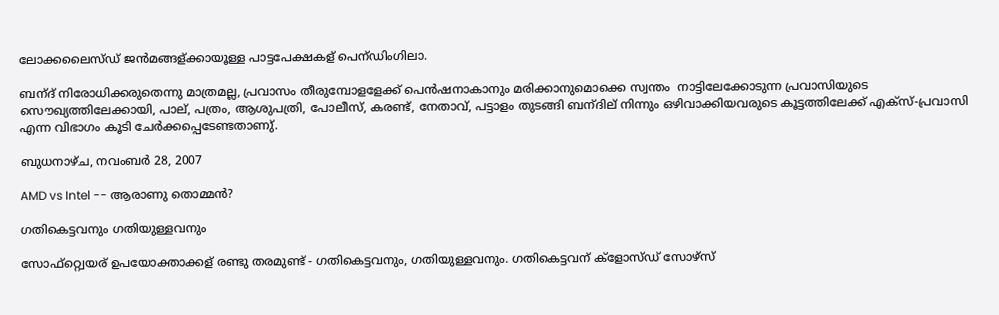ലോക്കലൈസ്ഡ് ജന്‍മങ്ങള്ക്കായൂള്ള പാട്ടപേക്ഷകള് പെന‍്ഡിംഗിലാ.

ബന‍്ദ് നിരോധിക്കരുതെന്നു മാത്രമല്ല, പ്രവാസം തീരുമ്പോളളേക്ക്‌ പെന്‍ഷനാകാനും മരിക്കാനുമൊക്കെ സ്വന്തം‌ ‍ നാട്ടിലേക്കോടുന്ന പ്രവാസിയുടെ സൌഖ്യത്തിലേക്കായി, പാല്‌, പത്രം‌‌, ആശുപത്രി, പോലീസ്, കരണ്ട്, നേതാവ്, പട്ടാളം തുടങ്ങി ബന‍്ദില്‌ നിന്നും ഒഴിവാക്കിയവരുടെ കൂട്ടത്തിലേക്ക്‌ എക്സ്-പ്രവാസി എന്ന വിഭാഗം കൂടി ചേര്‍ക്കപ്പെടേണ്ടതാണു്‌.

ബുധനാഴ്‌ച, നവംബർ 28, 2007

AMD vs Intel -- ആരാണു തൊമ്മന്‍?

ഗതികെട്ടവനും ഗതിയുള്ളവനും

സോഫ്റ്റ്വെയര് ഉപയോക്താക്കള് രണ്ടു തരമുണ്ട് - ഗതികെട്ടവനും, ഗതിയുള്ളവനും. ഗതികെട്ടവന് ക്ളോസ്ഡ് സോഴ്സ്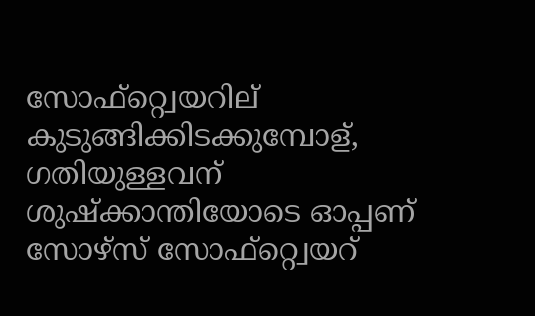സോഫ്റ്റ്വെയറില് കുടുങ്ങിക്കിടക്കുമ്പോള്, ഗതിയുള്ളവന് ശുഷ്ക്കാന്തിയോടെ ഓപ്പണ് സോഴ്സ് സോഫ്റ്റ്വെയറ്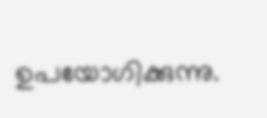ഉപയോഗിക്കുന്നു.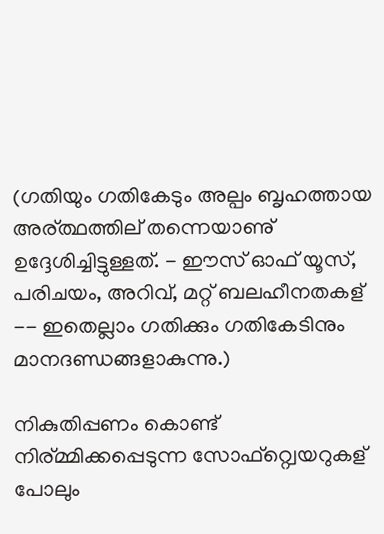(ഗതിയും ഗതികേടും അല്പം ബൃഹത്തായ അര്ത്ഥത്തില് തന്നെയാണു് ഉദ്ദേശിച്ചിട്ടുള്ളത്. - ഈസ് ഓഫ് യൂസ്, പരിചയം, അറിവ്, മറ്റ് ബലഹീനതകള് -- ഇതെല്ലാം ഗതിക്കും ഗതികേടിനും മാനദണ്ഡങ്ങളാകുന്നു.)

നികുതിപ്പണം കൊണ്ട് നിര്മ്മിക്കപ്പെടുന്ന സോഫ്റ്റ്വെയറുകള് പോലും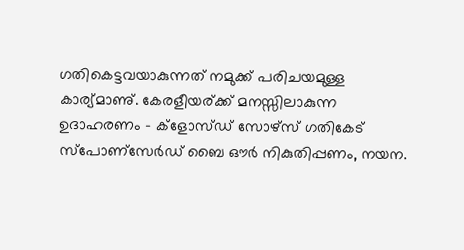ഗതികെട്ടവയാകുന്നത് ന‌മുക്ക് പരിചയമുള്ള കാര‍്യ്‌മാണു്‌. കേരളീയര്ക്ക് മനസ്സിലാകുന്ന ഉദാഹരണം - ക്ളോസ്ഡ് സോഴ്സ് ഗതികേട് സ്പോണ്സേര്‍ഡ് ബൈ ഔര്‍ നികുതിപ്പണം, നയന.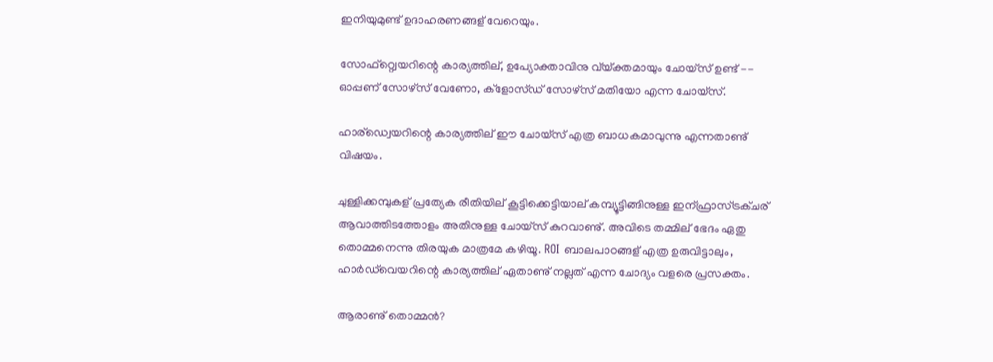ഇനിയുമുണ്ട് ഉദാഹരണങ്ങള് വേറെയും.

സോഫ്റ്റ്വെയറിന്റെ കാര്യത്തില്, ഉപ്യോക്താവിനു വ്യ്ക്തമായും ചോയ്സ് ഉണ്ട് -- ഓപ്പണ് സോഴ്സ് വേണോ, ക്ളോസ്ഡ് സോഴ്സ് മതിയോ എന്ന ചോയ്സ്.

ഹാര്ഡ്വെയറിന്റെ കാര്യത്തില് ഈ ചോയ്സ് എത്ര ബാധകമാവുന്നു എന്നതാണു്‌ വിഷയം.

ചുള്ളിക്കമ്പുകള് പ്രത്യേക രീതിയില് കൂട്ടിക്കെട്ടിയാല് കമ്പ്യൂട്ടിങ്ങിനുള്ള ഇന്ഫ്രാസ്ട്രക്ചര് ആവാത്തിടത്തോളം അതിനുള്ള ചോയ്സ് കുറവാണു്. അവിടെ തമ്മില് ഭേദം ഏതു തൊമ്മനെന്നു തിരയുക മാത്രമേ കഴിയൂ. ROI ബാലപാഠങ്ങള് എത്ര ഉരുവിട്ടാലും, ഹാര്‍ഡ്‌വെയറിന്റെ കാര‍്യ‌ത്തില്‌ ഏതാണു്‌ നല്ലത് എന്ന ചോദ്യം വളരെ പ്രസക്തം.

ആരാണു്‌ തൊമ്മന്‍?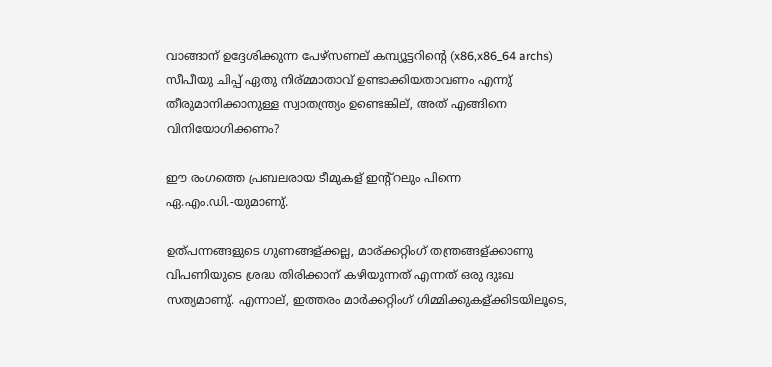വാങ്ങാന് ഉദ്ദേശിക്കുന്ന പേഴ്സണല് കമ്പ്യൂട്ടറിന്റെ (x86,x86_64 archs) സീപീയു ചിപ്പ് ഏതു നിര്മ്മാതാവ് ഉണ്ടാക്കിയതാവണം എന്നു് തീരുമാനിക്കാനുള്ള സ്വാതന്ത്ര്യം ഉണ്ടെങ്കില്, അത് എങ്ങിനെ വിനിയോഗിക്കണം?

ഈ രംഗത്തെ പ്രബലരായ ടീമുകള് ഇന്റ്റലും പിന്നെ ഏ.എം.ഡി.-യുമാണു്.

ഉത്പന്നങ്ങളുടെ ഗുണങ്ങള്ക്കല്ല, മാര്ക്കറ്റിംഗ് തന്ത്രങ്ങള്ക്കാണു വിപണിയുടെ ശ്രദ്ധ തിരിക്കാന് കഴിയുന്നത് എന്നത് ഒരു ദുഃഖ സത്യമാണു്. എന്നാല്‌, ഇത്തരം മാര്‍ക്കറ്റിംഗ് ഗിമ്മിക്കുകള്ക്കിടയിലൂടെ,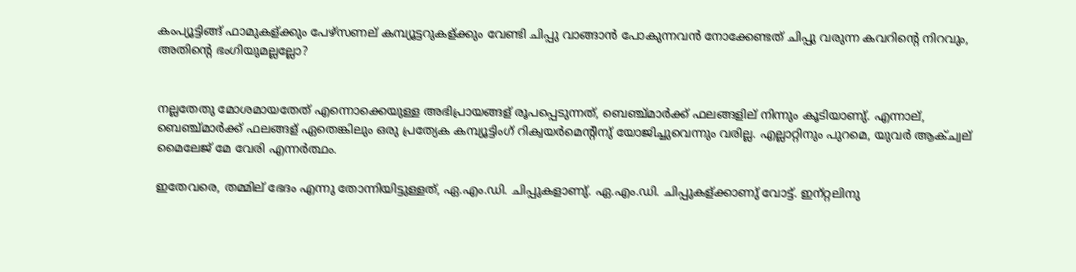കംപ്യൂട്ടിങ്ങ് ഫാമുകള്ക്കും പേഴ്സണല്‌ ക‌മ്പ്യൂട്ടറുകള്ക്കും വേണ്ടി ചിപ്പു വാങ്ങാന്‍ പോകുന്നവന്‍ നോക്കേണ്ടത് ചിപ്പു വരുന്ന കവറിന്റെ നിറവും, അതിന്റെ ഭംഗിയുമല്ലല്ലോ?


നല്ലതേതു മോശ‌മായതേത് എന്നൊക്കെയുള്ള അഭിപ്രായങ്ങള് രൂപപ്പെടുന്നത്, ബെഞ്ച്‌മാര്‍ക്ക്‌ ഫലങ്ങളില് നിന്നും കൂടിയാണു്‌. എന്നാല്‌, ബെഞ്ച്‌മാര്‍ക്ക്‌ ഫലങ്ങള് ഏതെങ്കിലും ഒരു പ്രത്യേക ക‌മ്പ്യൂട്ടിംഗ് റിക്വ‌യര്‍‌മെന്റിനു്‌ യോജിച്ചുവെന്നും വരില്ല. എല്ലാറ്റിനും പുറ‌മെ, യുവര്‍ ആക്‌ച്വ‌ല് മൈലേജ്‌ മേ വേരി എന്നര്‍ത്ഥം‌.

ഇതേവരെ, ത‌മ്മില് ഭേദം എന്നു തോന്നിയിട്ടുള്ളത്, ഏ.എം.ഡി. ചിപ്പുകളാണു്‌. ഏ.എം.ഡി. ചിപ്പുകള്ക്കാണു്‌ വോട്ട്. ഇന‍്റ്റലിനു‌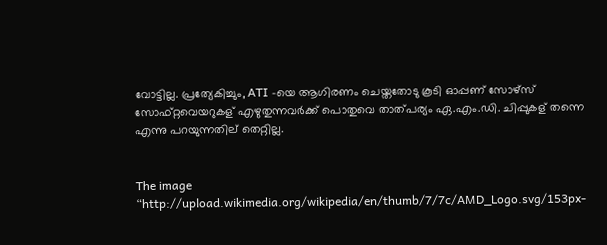വോട്ടില്ല. പ്രത്യേകിച്ചും, ATI -യെ ആഗിരണം ചെയ്തതോടു കൂടി ഓപ്പണ് സോഴ്സ് സോഫ്റ്റവെയറുകള് എഴുതുന്നവര്‍ക്ക്‌ പൊതുവെ താത്പര്യം ഏ.എം.ഡി. ചിപ്പുകള് തന്നെ എന്നു പറയുന്നതില് തെറ്റില്ല.


The image “http://upload.wikimedia.org/wikipedia/en/thumb/7/7c/AMD_Logo.svg/153px-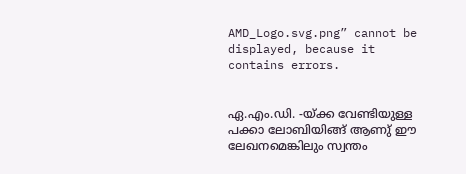AMD_Logo.svg.png” cannot be displayed, because it contains errors.


ഏ.എം.ഡി. -യ്ക്ക വേണ്ടിയുള്ള പക്കാ ലോബിയിങ്ങ് ആണു് ഈ ലേഖനമെങ്കിലും സ്വന്തം‌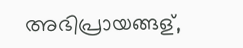അഭിപ്രായങ്ങള്,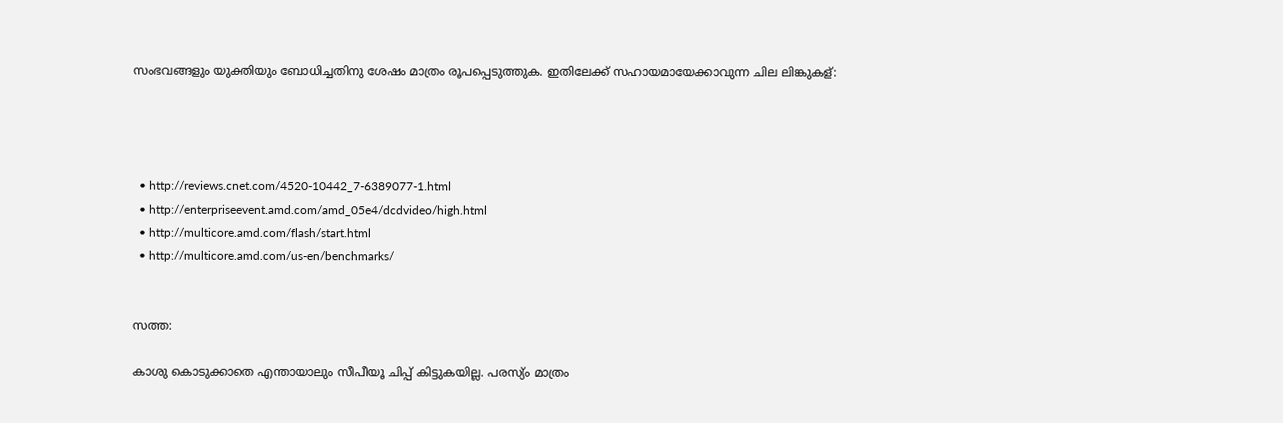സംഭവങ്ങളും യുക്തിയും ബോധിച്ചതിനു ശേഷം മാത്രം‌‌ രൂപപ്പെടുത്തുക. ഇതിലേക്ക്‌ സഹായ‌മായേക്കാവുന്ന ചില ലിങ്കുകള്:




  • http://reviews.cnet.com/4520-10442_7-6389077-1.html
  • http://enterpriseevent.amd.com/amd_05e4/dcdvideo/high.html
  • http://multicore.amd.com/flash/start.html
  • http://multicore.amd.com/us-en/benchmarks/


സത്ത:

കാശു കൊടുക്കാതെ എന്തായാലും സീപീയൂ ചിപ്പ് കിട്ടുകയില്ല. പരസ്യ്ം മാത്രം‌‌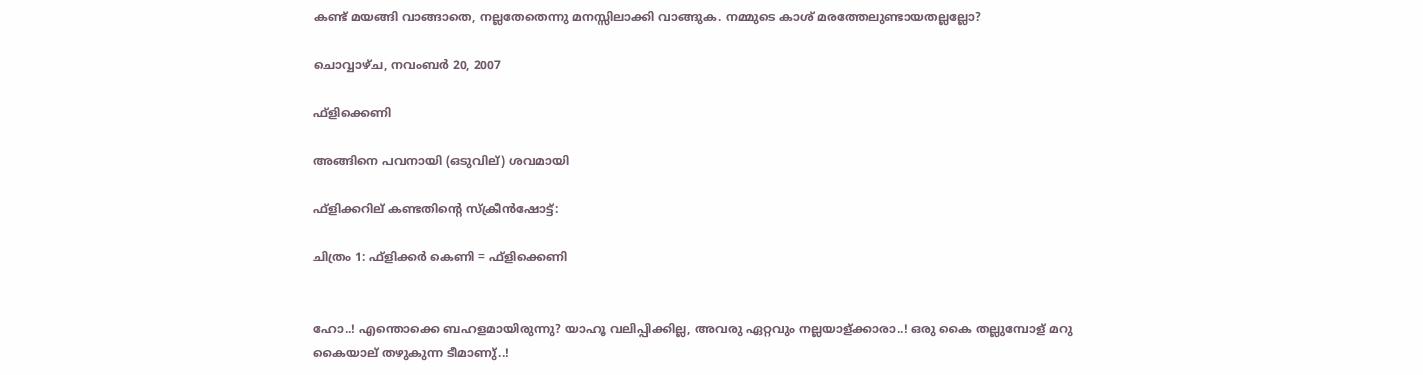കണ്ട് മയങ്ങി വാങ്ങാതെ, നല്ലതേതെന്നു മനസ്സിലാക്കി വാങ്ങുക. ന‌മ്മുടെ കാശ് മരത്തേലുണ്ടായതല്ലല്ലോ?

ചൊവ്വാഴ്ച, നവംബർ 20, 2007

ഫ്ളിക്കെണി

അങ്ങിനെ പവനായി (ഒടുവില്‌) ശവ‌മായി

ഫ്ളിക്കറി‌ല്‌ കണ്ടതിന്റെ സ്‌ക്രീന്‍ഷോട്ട്:

ചിത്രം‌‌ 1: ഫ്ളിക്കര്‍ കെണി = ഫ്ളിക്കെണി


ഹോ..! എന്തൊക്കെ ബഹളമായിരുന്നു? യാഹൂ വലിപ്പിക്കില്ല, അവരു ഏറ്റവും നല്ലയാള്ക്കാരാ..! ഒരു കൈ തല്ലുമ്പോള് മറു കൈയാല്‌ തഴുകുന്ന ടീമാണു്‌..!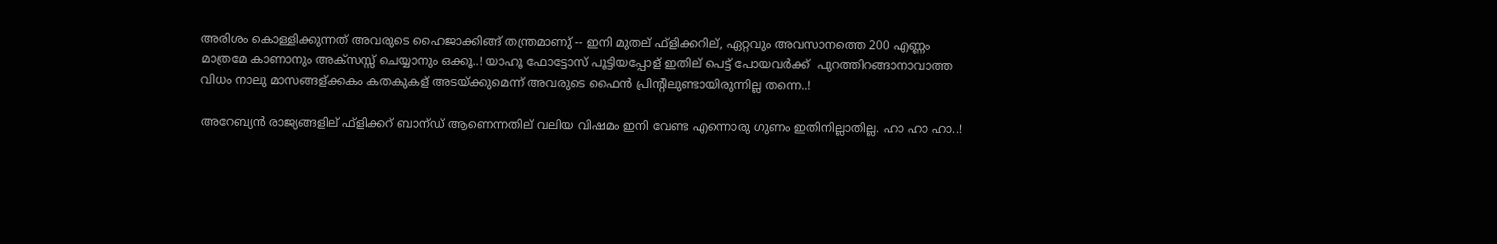അരിശം കൊള്ളിക്കുന്നത് അവരുടെ ഹൈജാക്കിങ്ങ് തന്ത്ര‌മാണു്‌ -- ഇനി മുതല് ഫ്ളിക്കറില്, ഏറ്റവും അവസാനത്തെ 200 എണ്ണം മാത്രമേ കാണാനും അക്സസ്സ്‌ ചെയ്യാനും ഒക്കൂ..! യാഹൂ ഫോട്ടോസ് പൂട്ടിയപ്പോള് ഇതില്‌ പെട്ട് പോയവര്‍ക്ക് ‌ പുറത്തിറങ്ങാനാവാത്ത വിധം നാലു മാസങ്ങള്ക്കകം കതകുകള് അടയ്ക്കുമെന്ന് അവരുടെ ഫൈന്‍ പ്രിന്റിലുണ്ടായിരുന്നില്ല തന്നെ..!

അറേബ്യന്‍ രാജ്യങ്ങളില് ഫ്ളിക്കറ്‌ ബാന‍്ഡ് ആണെന്നതില് വലിയ വിഷമം ഇനി വേണ്ട എന്നൊരു ഗുണം ഇതിനില്ലാതില്ല. ഹാ ഹാ ഹാ..!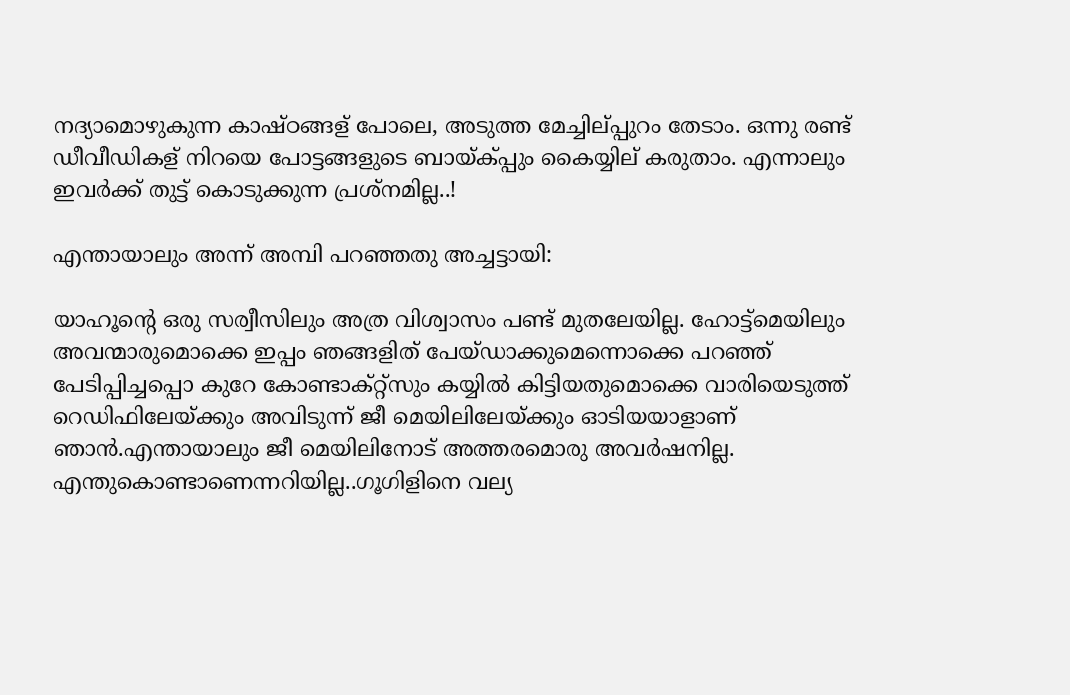നദ്യാമൊഴുകുന്ന കാഷ്ഠങ്ങള് പോലെ, അടുത്ത മേച്ചില്‌പ്പുറം തേടാം. ഒന്നു രണ്ട് ഡീവീഡികള്‌ നിറയെ പോട്ടങ്ങളുടെ ബായ്ക്പ്പും കൈയ്യില് കരുതാം. എന്നാലും ഇവര്‍ക്ക് തുട്ട് കൊടുക്കുന്ന പ്രശ്ന‌മില്ല..!

എന്തായാലും അന്ന്‌ അമ്പി പറഞ്ഞതു അച്ചട്ടായി:

യാഹൂന്റെ ഒരു സര്വീസിലും അത്ര വിശ്വാസം പണ്ട് മുതലേയില്ല. ഹോട്ട്മെയിലും അവന്മാരുമൊക്കെ ഇപ്പം ഞങ്ങളിത് പേയ്ഡാക്കുമെന്നൊക്കെ പറഞ്ഞ് പേടിപ്പിച്ചപ്പൊ കുറേ കോണ്ടാക്റ്റ്സും കയ്യില്‍ കിട്ടിയതുമൊക്കെ വാരിയെടുത്ത് റെഡിഫിലേയ്ക്കും അവിടുന്ന് ജീ മെയിലിലേയ്ക്കും ഓടിയയാളാണ് ഞാന്‍.എന്തായാലും ജീ മെയിലിനോട് അത്തരമൊരു അവര്‍ഷനില്ല. എന്തുകൊണ്ടാണെന്നറിയില്ല..ഗൂഗിളിനെ വല്യ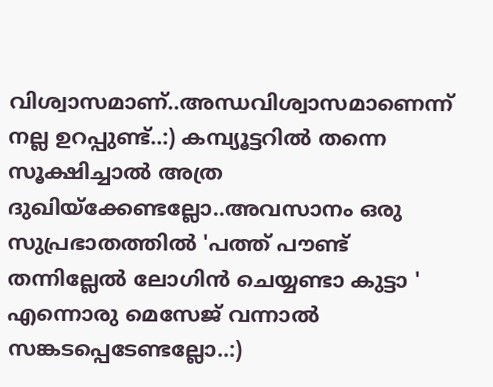വിശ്വാസമാണ്..അന്ധവിശ്വാസമാണെന്ന് നല്ല ഉറപ്പുണ്ട്..:) കമ്പ്യൂട്ടറില്‍ തന്നെ സൂക്ഷിച്ചാല്‍ അത്ര ദുഖിയ്ക്കേണ്ടല്ലോ..അവസാനം ഒരു സുപ്രഭാതത്തില്‍ 'പത്ത് പൗണ്ട് തന്നില്ലേല്‍ ലോഗിന്‍ ചെയ്യണ്ടാ കുട്ടാ ' എന്നൊരു മെസേജ് വന്നാല്‍ സങ്കടപ്പെടേണ്ടല്ലോ..:)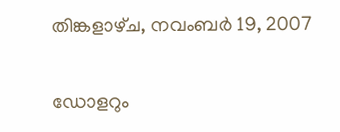തിങ്കളാഴ്‌ച, നവംബർ 19, 2007

ഡോളറും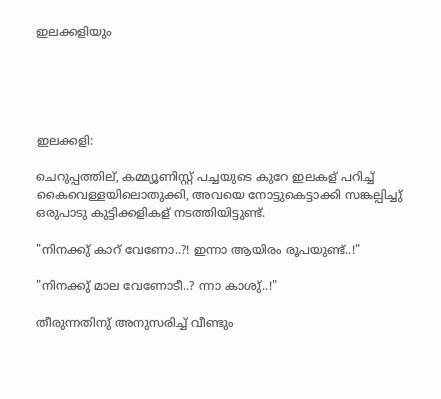ഇലക്കളിയും





ഇലക്കളി:

ചെറുപ്പത്തില്, കമ്മ്യൂണിസ്റ്റ്‌ പച്ചയുടെ കുറേ ഇലകള് പറിച്ച് കൈവെള്ളയിലൊതുക്കി, അവയെ നോട്ടുകെട്ടാക്കി സങ്കല്പിച്ചു്‌ ഒരുപാടു കുട്ടിക്കളികള് നടത്തിയിട്ടുണ്ട്.

"നിനക്കു്‌ കാറ്‌ വേണോ..?! ഇന്നാ ആയിരം രൂപയുണ്ട്..!"

"നിനക്കു്‌ മാല വേണോടീ..? ന്നാ കാശു്‌..!"

തീരുന്നതിനു്‌ അനുസരിച്ച്‌ വീണ്ടും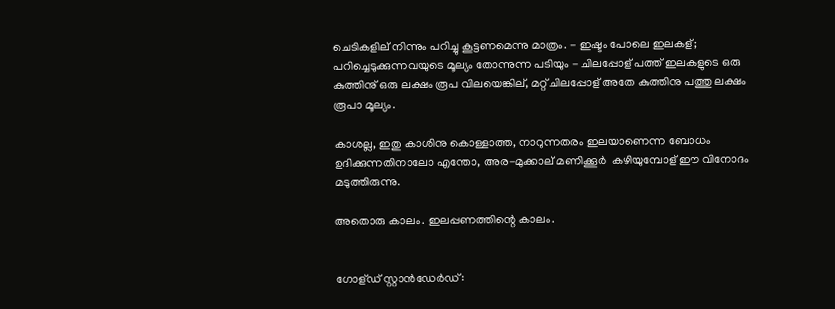ചെടികളില് നിന്നും പറിച്ചു കൂട്ടണ‌മെന്നു മാത്രം‌‌. - ഇഷ്ടം പോലെ ഇലകള്; പറിച്ചെടുക്കുന്നവയുടെ മൂല്യം തോന്നുന്ന പടിയും - ചിലപ്പോള് പത്ത് ഇലകളുടെ ഒരു കുത്തിനു്‌ ഒരു ലക്ഷം രൂപ വിലയെങ്കില്, മറ്റ് ചിലപ്പോള് അതേ കുത്തിനു പത്തു ലക്ഷം രൂപാ മൂല്യം.

കാശല്ല, ഇതു കാശിനു കൊള്ളാത്ത, നാറുന്നതരം ഇലയാണെന്ന ബോധം ഉദിക്കുന്നതിനാലോ എന്തോ, അര-മുക്കാല് മണിക്കൂര്‍ ‍ കഴിയുമ്പോള് ഈ വിനോദം മടുത്തിരുന്നു.

അതൊരു കാലം. ഇലപ്പണത്തിന്റെ കാലം.


ഗോള്ഡ് സ്റ്റാന്‍ഡേര്‍ഡ്: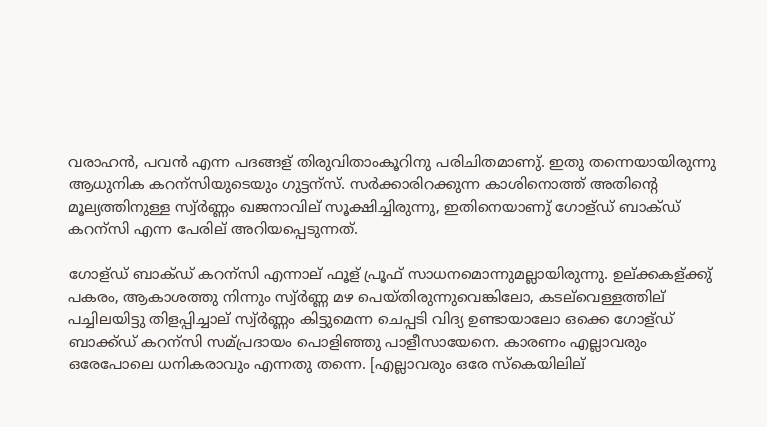വരാഹന്‍, പവന്‍ എന്ന പദങ്ങള് തിരുവിതാംകൂറിനു പരിചിതമാണു്‌. ഇതു തന്നെയായിരുന്നു ആധുനിക കറന‍്സിയുടെയും ഗുട്ടന‍്സ്. സര്‍ക്കാരിറക്കുന്ന കാശിനൊത്ത്‌ അതിന്റെ മൂല്യത്തിനുള്ള സ്വ്‌ര്‍ണ്ണം ഖജനാവില് സൂക്ഷിച്ചിരുന്നു, ഇതിനെയാണു്‌ ഗോള്ഡ് ബാക്ഡ് കറന‍്സി എന്ന പേരില്‌ അറിയപ്പെടുന്നത്.

ഗോള്ഡ് ബാക്ഡ് കറന‍്സി എന്നാല്‌ ഫൂള് പ്രൂഫ് സാധന‌മൊന്നുമല്ലായിരുന്നു. ഉല്‌ക്കകള്ക്കു്‌ പകരം, ആകാശത്തു നിന്നും സ്വ്‌ര്‍ണ്ണ മഴ പെയ്തിരുന്നുവെങ്കിലോ, കടല്‌വെള്ളത്തില്‌ പച്ചിലയിട്ടു തിളപ്പിച്ചാല്‌ സ്വ്‌ര്‍ണ്ണം കിട്ടുമെന്ന ചെപ്പടി വിദ്യ‌ ഉണ്ടായാലോ ഒക്കെ‌ ഗോള്ഡ് ബാക്ക്ഡ് കറന‍്സി സ‌മ്‌പ്രദായം പൊളിഞ്ഞു പാളീസായേനെ. കാരണം എല്ലാവരും ഒരേപോലെ ധനികരാവും എന്നതു തന്നെ. [എല്ലാവരും ഒരേ സ്കെയിലില്‌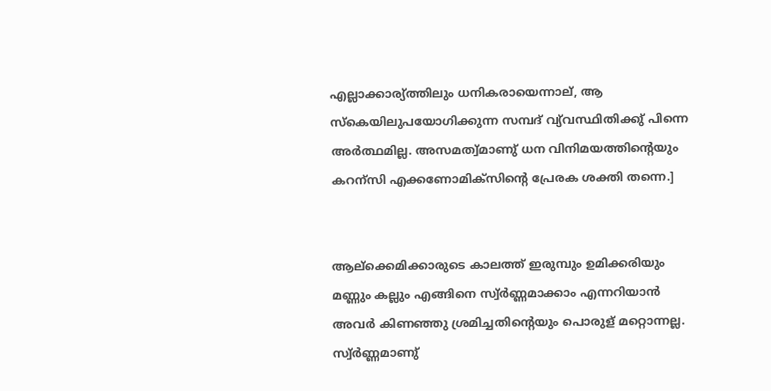എല്ലാക്കാര‍്യ്‌ത്തിലും ധനികരായെന്നാല്, ആ സ്കെയിലുപയോഗിക്കുന്ന സ‌മ്പദ്‌ വ്യ്‌വസ്ഥിതിക്കു്‌ പിന്നെ അ‌ര്‍ത്ഥമില്ല. അ‌സമ‌ത്വ്‌മാണു്‌ ധന വിനിമയത്തിന്റെയും കറന‍്സി എക്കണോമിക്സിന്റെ പ്രേരക ശക്തി തന്നെ.]


ആല്‌ക്കെമിക്കാരുടെ കാലത്ത്‌ ഇരുമ്പും ഉമിക്കരിയും മണ്ണും കല്ലും എങ്ങിനെ സ്വ്‌ര്‍ണ്ണ‌മാക്കാം എന്നറിയാന്‍ അവര്‍ കിണഞ്ഞു ശ്ര‌മിച്ചതിന്റെയും പൊരുള് മറ്റൊന്നല്ല. സ്വ്‌ര്‍ണ്ണ‌മാണു്‌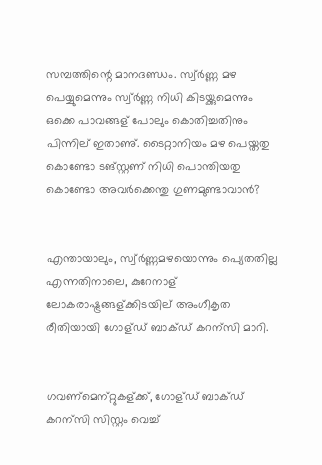സ‌മ്പത്തിന്റെ മാന‌ദണ്ഡം. സ്വ്‌ര്‍ണ്ണ മഴ പെയ്യുമെന്നും സ്വ്‌ര്‍ണ്ണ നിധി കിടയ്ക്കുമെന്നും ഒക്കെ‌ പാവങ്ങള് പോലും കൊതിച്ചതിനും പിന്നില്‌ ഇതാണു്‌. ടൈറ്റാനിയം മഴ പെയ്തതു കൊണ്ടോ ടങ്സ്റ്റണ് നിധി പൊന്തിയതു കൊണ്ടോ അവര്‍ക്കെന്തു ഗുണ‌മുണ്ടാവാന്‍?


എന്തായാലും, സ്വ്‌ര്‍ണ്ണ‌മഴയൊന്നും പ്യെതതില്ല എന്നതിനാലെ, കുറേനാള്‌ ലോകരാഷ്ട്രങ്ങള്ക്കിടയില്‌ അംഗീകൃത രീതിയായി ഗോള്ഡ് ബാക്ഡ് കറന‍്സി മാറി.


ഗവ‌ണ്‌മെന‍്റ്റുകള്ക്ക്‌, ഗോള്ഡ് ബാക്ഡ് കറന‍്സി സിസ്റ്റം വെച്ച്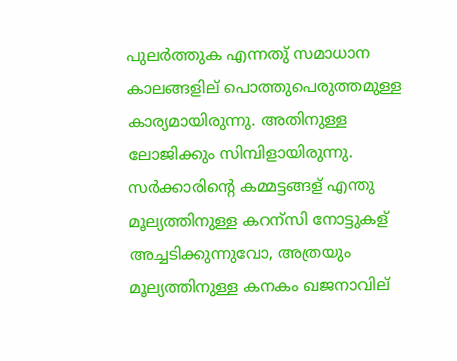പുലര്‍ത്തുക എന്നതു്‌ സ‌മാധാന കാലങ്ങളില് പൊത്തുപെരുത്തമുള്ള കാര‍്യ‌മായിരുന്നു. അതിനുള്ള ലോജിക്കും സിമ്പിളായിരുന്നു. സര്‍ക്കാരിന്റെ ക‌മ്മട്ടങ്ങള് എന്തു മൂല്യത്തിനുള്ള കറന‍്സി നോട്ടുകള് അച്ചടിക്കുന്നുവോ, അത്രയും മൂല്യത്തിനുള്ള കനകം ഖജനാവില്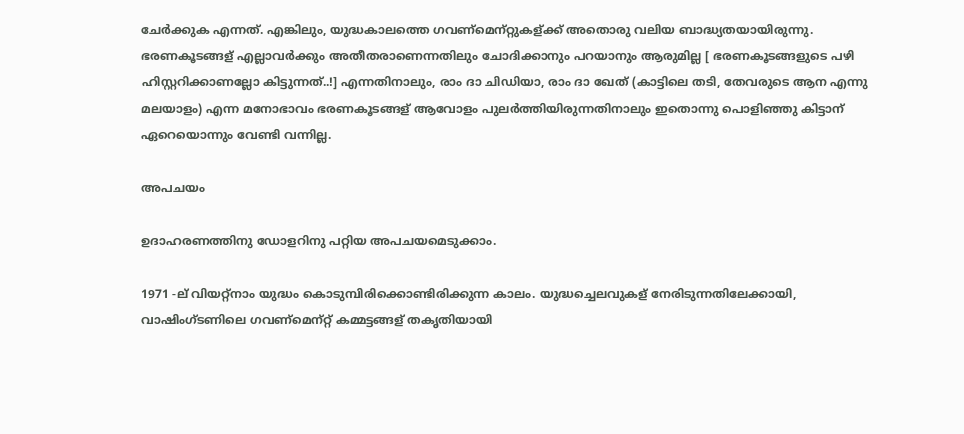ചേര്‍ക്കുക എന്നത്. എങ്കിലും, യുദ്ധകാലത്തെ ഗവണ്‌മെന‍്റ്റുകള്ക്ക്‌ അതൊരു വലിയ ബാദ്ധ്യതയായിരുന്നു. ഭരണകൂടങ്ങള് എല്ലാവര്‍ക്കും അതീതരാണെന്നതിലും ചോദിക്കാനും പറയാനും ആരുമില്ല [ ഭരണകൂടങ്ങളുടെ പഴി ഹിസ്റ്ററിക്കാണല്ലോ കിട്ടുന്നത്..!] എന്നതിനാലും, രാം ദാ ചിഡിയാ, രാം ദാ ഖേത് (കാട്ടിലെ തടി, തേവരുടെ ആന എന്നു മലയാളം) എന്ന മനോഭാവം ഭരണ‌കൂടങ്ങള് ആവോളം പുല‌ര്‍ത്തിയിരുന്നതിനാലും ഇതൊന്നു പൊളിഞ്ഞു കിട്ടാന‍് ഏറെയൊന്നും വേണ്ടി വന്നില്ല.

അപചയം

ഉദാഹരണത്തിനു‌ ഡോളറിനു പറ്റിയ അപചയ‌മെടുക്കാം.

1971 -ല് വിയറ്റ്നാം യുദ്ധം കൊടുമ്പിരിക്കൊണ്ടിരിക്കുന്ന കാലം. യുദ്ധച്ചെലവുകള് നേരിടുന്നതിലേക്കായി, വാഷിംഗ്ടണിലെ ഗവണ്‌മെന‍്റ്റ്‌ ക‌മ്മട്ടങ്ങള് തകൃതിയായി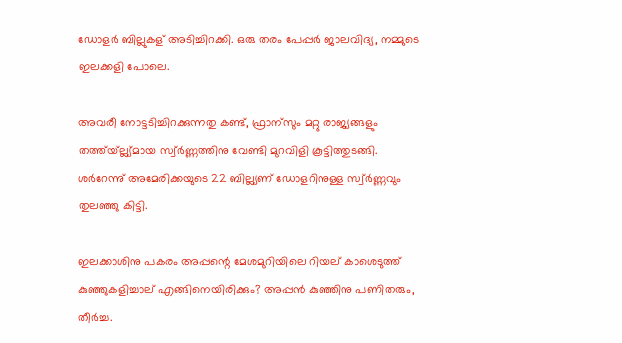ഡോളര്‍ ബില്ലുകള് അടിച്ചിറക്കി. ഒരു തരം പേപ്പര്‍ ജാല‌വിദ്യ, ന‌മ്മുടെ ഇലക്കളി പോലെ.

അവരീ നോട്ടടിച്ചിറക്കുന്നതു കണ്ട്, ഫ്രാന‍്സും മറ്റു രാജ്യങ്ങളും തത്ത്യ്ല്ല്യ്‌മായ സ്വ്‌ര്‍ണ്ണത്തിനു‌ വേണ്ടി മുറവിളി കൂട്ടിത്തുടങ്ങി. ശര്‍റേന്നു്‌ അമേരിക്കയുടെ 22 ബില്ല്യണ് ഡോളറിനുള്ള സ്വ്‌ര്‍ണ്ണവും തുലഞ്ഞു കിട്ടി.

ഇലക്കാശിനു പകരം അപ്പന്റെ‌ മേശ‌മുറിയിലെ റിയല് കാശെടുത്ത് കുഞ്ഞുകളിച്ചാല്‌ എങ്ങിനെയിരിക്കും? അപ്പന്‍ കുഞ്ഞിനു പണിതരും, തീ‌ര്‍ച്ച.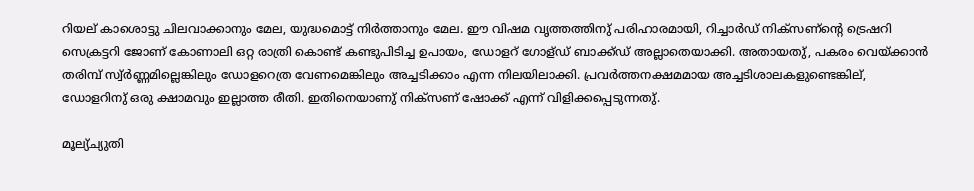റിയല്‌ കാശൊട്ടു ചിലവാക്കാനും മേല, യുദ്ധമൊട്ട് നിര്‍ത്താനും മേല. ഈ വിഷ‌മ വൃത്തത്തിനു്‌ പരിഹാര‌മായി, റിച്ചാര്‍ഡ് നിക്സണ്‌‌ന്റെ‌ ട്രെഷറി സെക്രട്ടറി ജോണ് കോണാലി ഒറ്റ രാത്രി കൊണ്ട് കണ്ടുപിടിച്ച ഉപായം, ഡോളറ്‌ ഗോള്ഡ് ബാക്ക്ഡ് അല്ലാതെയാക്കി. അതായതു്‌, പകരം വെയ്‌ക്കാന്‍ തരിമ്പ്‌ സ്വ്‌ര്‍ണ്ണ‌മില്ലെങ്കിലും ഡോളറെത്ര‌ വേണ‌മെങ്കിലും അച്ചടിക്കാം എന്ന നിലയിലാക്കി. പ്രവര്‍ത്തനക്ഷ‌മ‌മായ അച്ചടിശാലകളുണ്ടെങ്കില്, ഡോളറിനു്‌ ഒരു ക്ഷാമവും ഇല്ലാത്ത രീതി. ഇതിനെയാണു്‌ നിക്സണ് ഷോക്ക്‌ എന്ന്‌ വിളിക്കപ്പെടുന്നതു്‌.

മൂല്യ്‌ച്യുതി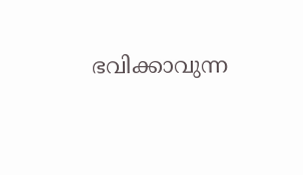ഭവിക്കാവുന്ന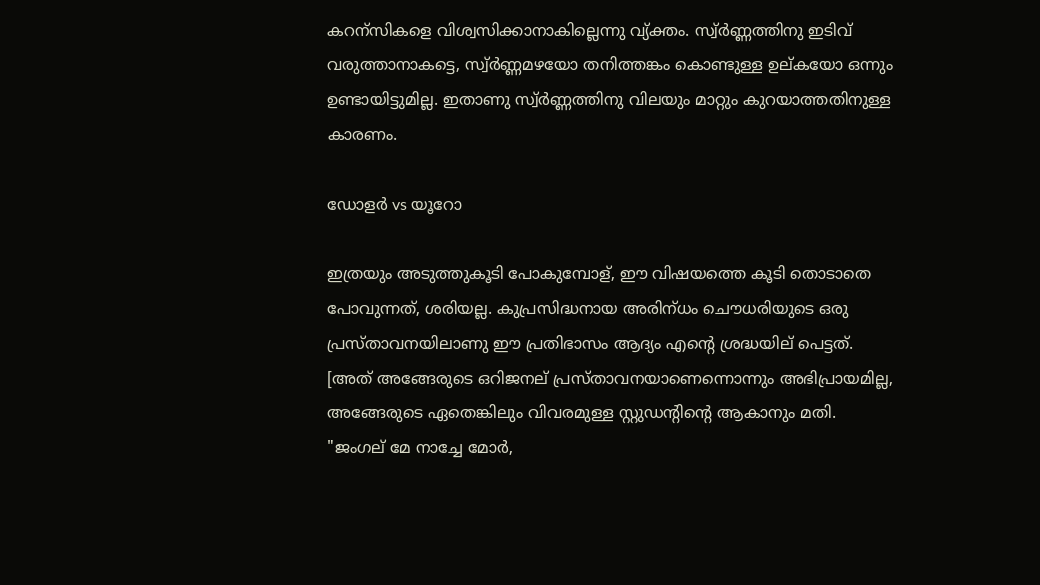കറന‍്സികളെ വിശ്വ‌സിക്കാനാകില്ലെന്നു വ്യ്‌ക്തം. സ്വ്‌ര്‍ണ്ണത്തിനു ഇടിവ് വരുത്താനാകട്ടെ, സ്വ്‌ര്‍ണ്ണ‌മഴയോ തനിത്തങ്കം‌ കൊണ്ടുള്ള ഉല്കയോ ഒന്നും ഉണ്ടായിട്ടുമില്ല. ഇതാണു സ്വ്‌ര്‍ണ്ണത്തിനു വിലയും മാറ്റും കുറയാത്തതിനുള്ള കാരണം.

ഡോളര്‍ vs യൂറോ

ഇത്രയും അടുത്തുകൂടി പോകുമ്പോള്, ഈ വിഷയത്തെ കൂടി തൊടാതെ പോവുന്നത്, ശരിയല്ല. കുപ്രസിദ്ധനായ അരിന‍്ധം ചൌധരിയുടെ ഒരു പ്രസ്താവനയിലാണു ഈ പ്രതിഭാസം ആദ്യം എന്റെ‌ ശ്രദ്ധയില് പെട്ടത്. [അത് അങ്ങേരുടെ ഒറിജനല്‌ പ്രസ്താവനയാണെന്നൊന്നും അഭിപ്രായമില്ല, അങ്ങേരുടെ ഏതെങ്കിലും വിവര‌മുള്ള സ്റ്റുഡന്റിന്റെ‌ ആകാനും മതി. "ജംഗല് മേ നാച്ചേ മോര്‍,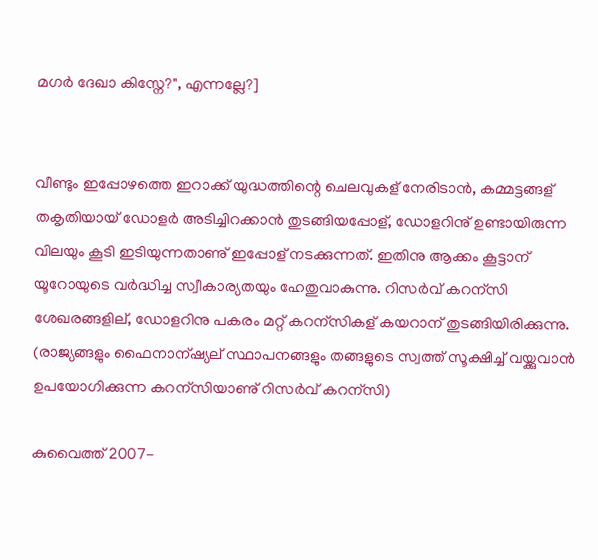മഗര്‍ ദേഖാ കിസ്നേ?", എന്നല്ലേ?]


വീണ്ടും ഇപ്പോഴത്തെ ഇറാക്ക്‌ യുദ്ധത്തിന്റെ ചെലവുകള് നേരിടാന്‍, ക‌മ്മട്ടങ്ങള് തകൃതിയായ് ഡോളര്‍ അടിച്ചിറക്കാന്‍ തുടങ്ങിയപ്പോള്, ഡോളറിനു്‌ ഉണ്ടായിരുന്ന വിലയും കൂടി ഇടിയുന്നതാണു്‌ ഇപ്പോള് നടക്കുന്നത്. ഇതിനു ആക്കം കൂട്ടാന‍് യൂറോയുടെ വര്‍ദ്ധിച്ച സ്വീകാര‍്യതയും ഹേതുവാകുന്നു. റിസര്‍വ് കറന‍്സി ശേഖരങ്ങളില്, ഡോളറിനു പകരം മറ്റ് കറന‍്സികള് കയറാന‍് തുടങ്ങിയിരിക്കുന്നു. (രാജ്യങ്ങളും ഫൈനാന‍്ഷ്യ‌ല് സ്ഥാപനങ്ങളും തങ്ങളുടെ സ്വത്ത്‌ സൂക്ഷിച്ച്‌ വയ്ക്കുവാന്‍ ഉപയോഗിക്കുന്ന കറന‍്സിയാണു്‌ റിസര്‍വ് കറന‍്സി)

കുവൈത്ത് 2007-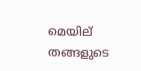മെയില് തങ്ങളുടെ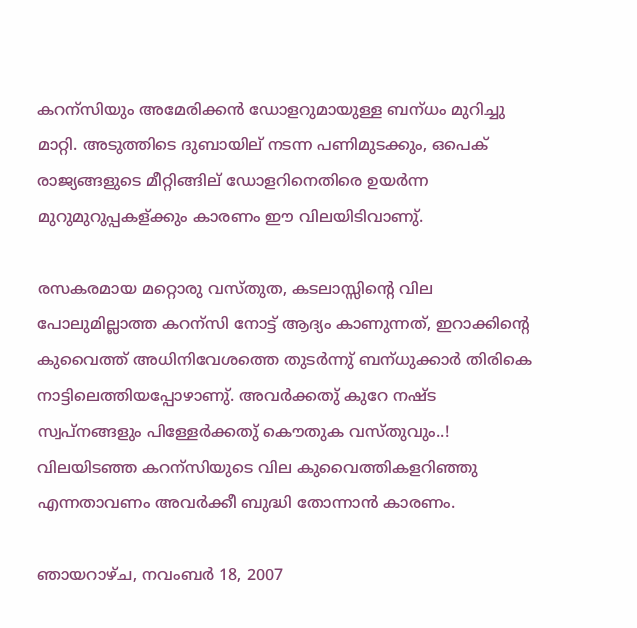കറന‍്സിയും അമേരിക്കന്‍ ഡോളറുമായുള്ള ബന‍്ധം മുറിച്ചു മാറ്റി. അടുത്തിടെ ദുബായില് നടന്ന പണിമുടക്കും, ഒപെക്‌ രാജ്യങ്ങളുടെ മീറ്റിങ്ങില് ഡോളറിനെതിരെ ഉയര്‍ന്ന മുറുമുറുപ്പകള്ക്കും കാരണം ഈ വിലയിടിവാണു്‌.

രസകര‌മായ മറ്റൊരു വസ്തുത, കടലാസ്സിന്റെ വില പോലുമില്ലാത്ത കറന‍്സി നോട്ട് ആദ്യം കാണുന്നത്, ഇറാക്കിന്റെ കുവൈത്ത്‌ അധിനിവേശത്തെ തുടര്‍ന്നു്‌ ബന‍്ധുക്കാര്‍ തിരികെ നാട്ടിലെത്തിയപ്പോഴാണു്‌. അവര്‍ക്കതു്‌ കുറേ നഷ്ട സ്വപ്നങ്ങളും പിള്ളേര്‍ക്കതു്‌ കൌതുക വസ്തുവും..! വിലയിടഞ്ഞ കറന‍്സിയുടെ വില കുവൈത്തികളറിഞ്ഞു എന്നതാവണം അവര്‍ക്കീ ബുദ്ധി തോന്നാന്‍ കാരണം.

ഞായറാഴ്‌ച, നവംബർ 18, 2007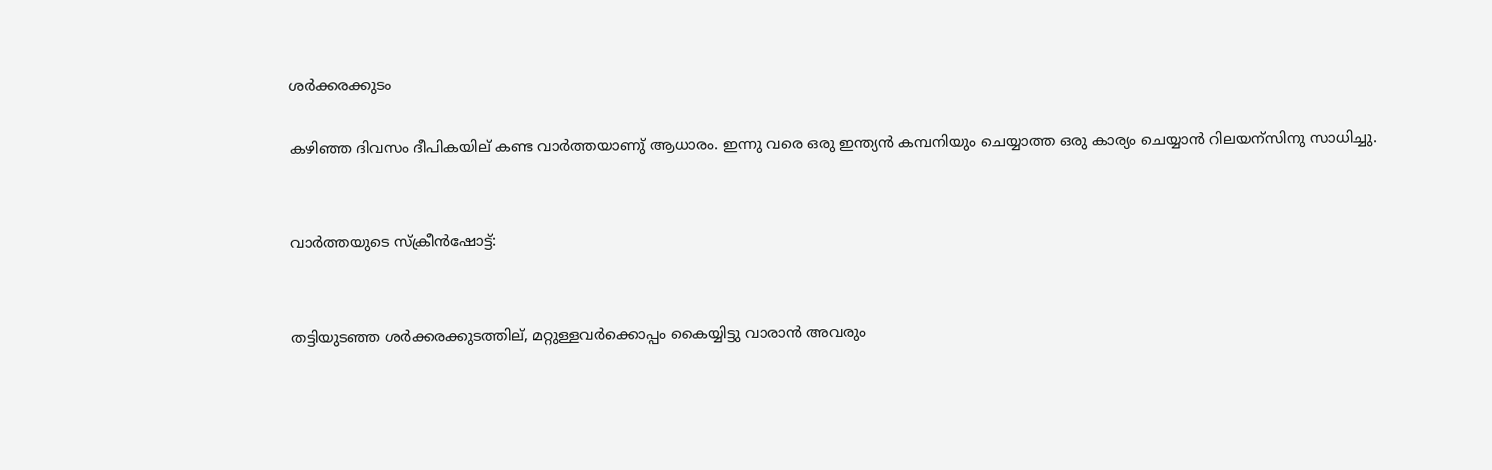ശര്‍ക്കര‌ക്കുടം

കഴിഞ്ഞ ദിവസം ദീപികയില് കണ്ട വാര്‍ത്തയാണു്‌ ആധാരം. ഇന്നു വരെ ഒരു ഇന്ത്യന്‍ ക‌മ്പനിയും ചെയ്യാത്ത ഒരു കാര‍്യം ചെയ്യാന്‍ റിലയന‍്സിനു സാധിച്ചു.


വാര്‍ത്തയുടെ സ്‌ക്രീന്‍ഷോട്ട്:


തട്ടിയുടഞ്ഞ ശര്‍ക്കരക്കുടത്തില്, മറ്റുള്ളവര്‍ക്കൊപ്പം കൈയ്യിട്ടു വാരാന്‍ അവരും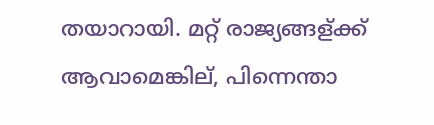തയാറായി. മറ്റ്‌ രാജ്യങ്ങള്ക്ക്‌ ആവാമെങ്കില്, പിന്നെന്താ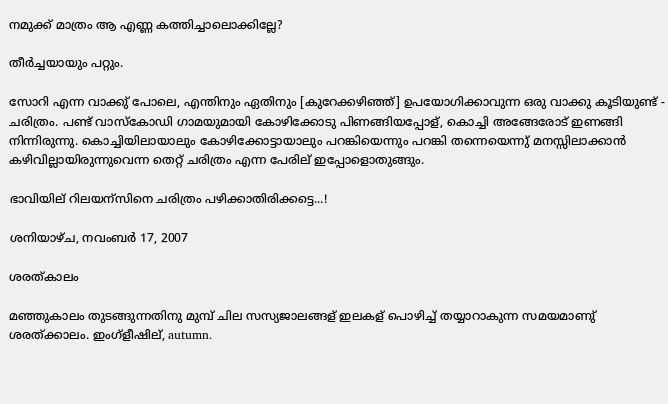ന‌മുക്ക്‌ മാത്രം‌‌ ആ എണ്ണ കത്തിച്ചാലൊക്കില്ലേ?

തീര്‍ച്ചയായും പറ്റും.

സോറി എന്ന വാക്കു്‌ പോലെ, എന്തിനും ഏതിനും [കുറേക്കഴിഞ്ഞ്] ഉപയോഗിക്കാവുന്ന ഒരു വാക്കു കൂടിയുണ്ട് - ചരിത്രം‌‌. പണ്ട് വാസ്‌കോഡി ഗാമയുമായി കോഴിക്കോടു പിണങ്ങിയപ്പോള്, കൊച്ചി അങ്ങേരോട് ഇണങ്ങി നിന്നിരുന്നു‌. കൊച്ചിയിലായാലും കോഴിക്കോട്ടായാലും പറങ്കിയെന്നും പറങ്കി തന്നെയെന്നു്‌ മനസ്സിലാക്കാന്‍ കഴിവില്ലായിരുന്നുവെന്ന തെറ്റ്‌ ചരിത്രം‌‌ എന്ന പേരില്‌ ഇപ്പോളൊതുങ്ങും.

ഭാവിയില് റിലയന‍്സിനെ ചരിത്രം‌‌ പഴിക്കാതിരിക്കട്ടെ...!

ശനിയാഴ്‌ച, നവംബർ 17, 2007

ശരത്‌കാലം

മഞ്ഞുകാലം തുടങ്ങുന്നതിനു‌ മുമ്പ്‌ ചില സസ്യജാലങ്ങള് ഇലകള് പൊഴിച്ച്‌ തയ്യാറാകുന്ന സ‌മയ‌മാണു്‌ ശരത്ക്കാലം. ഇംഗ്ളീഷില്, autumn.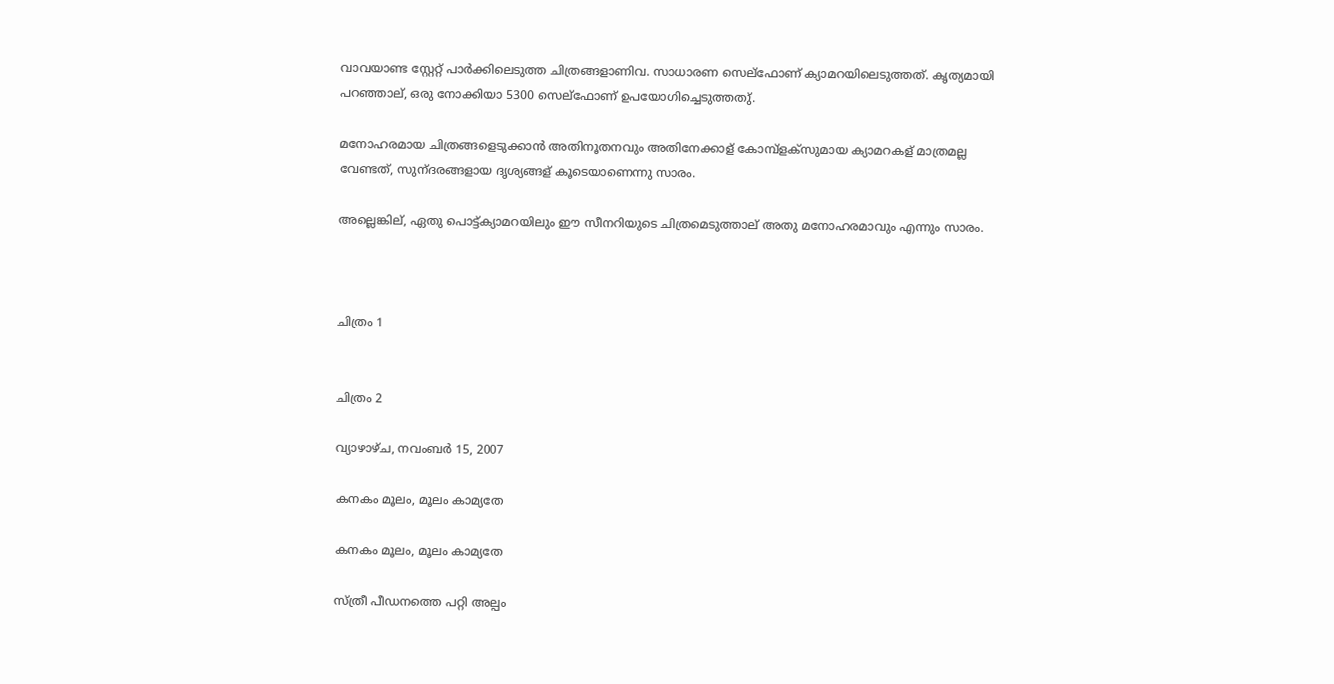വാവയാണ്ട സ്റ്റേറ്റ് പാര്‍ക്കിലെടുത്ത ചിത്രങ്ങളാണിവ. സാധാരണ‌ സെല്‌ഫോണ് ക്യാമറയിലെടുത്തത്‌. കൃത്യ‌മായി പറഞ്ഞാല്, ഒരു നോക്കിയാ 5300 സെല്‌ഫോണ്‌ ഉപയോഗിച്ചെടുത്തതു്‌.

മനോഹര‌മായ ചിത്രങ്ങളെടുക്കാന്‍ അതിനൂതനവും അതിനേക്കാള് കോമ്പ്ളക്സുമായ ക്യാമറകള് മാത്രമല്ല വേണ്ടത്, സുന‍്ദരങ്ങളായ ദൃശ്യങ്ങള് കൂടെയാണെന്നു സാരം.

അല്ലെങ്കില്, ഏതു പൊട്ട്‌ക്യാമറയിലും ഈ സീനറിയുടെ ചിത്രമെടുത്താല് അതു മനോഹരമാവും എന്നും സാരം.



ചിത്രം‌‌ 1


ചിത്രം‌‌ 2

വ്യാഴാഴ്‌ച, നവംബർ 15, 2007

കനകം മൂലം, മൂലം കാമ്യതേ

കനകം മൂലം, മൂലം കാമ്യതേ

സ്‌ത്രീ പീഡനത്തെ പറ്റി അല്പം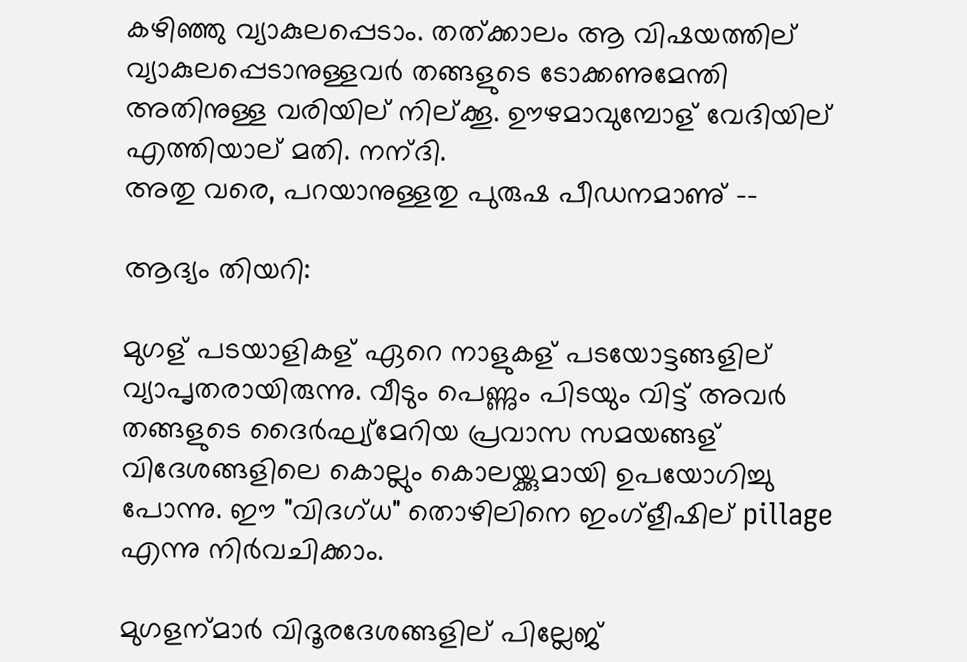കഴിഞ്ഞു വ്യാകുലപ്പെടാം. തത്ക്കാലം ആ വിഷയത്തില് വ്യാകുലപ്പെടാനുള്ളവര്‍ തങ്ങളുടെ ടോക്കണുമേന്തി അതിനുള്ള വരിയില് നില്‌ക്കൂ. ഊഴ‌മാവുമ്പോള് വേദിയില് എത്തിയാല് മതി. നന‍്ദി.
അതു വരെ, പറയാനുള്ളതു പുരുഷ പീഡന‌മാണു്‌ --

ആദ്യം തിയറി:

മുഗള് പടയാളികള് ഏറെ നാളുകള് പടയോട്ടങ്ങളില് വ്യാപൃതരായിരുന്നു. വീടും പെണ്ണും പിടയും വിട്ട്‌ അവര്‍ തങ്ങളുടെ ദൈര്‍ഘ്യ്‌മേറിയ പ്രവാസ സ‌മയങ്ങള് വിദേശങ്ങളിലെ കൊല്ലും കൊലയ്ക്കുമായി ഉപയോഗിച്ചു പോന്നു. ഈ "വിദഗ്ധ" തൊഴിലിനെ ഇംഗ്ളീഷില് pillage എന്നു നിര്‍വചിക്കാം.

മുഗളന‍്മാര്‍ വിദൂരദേശങ്ങളില് പില്ലേജ്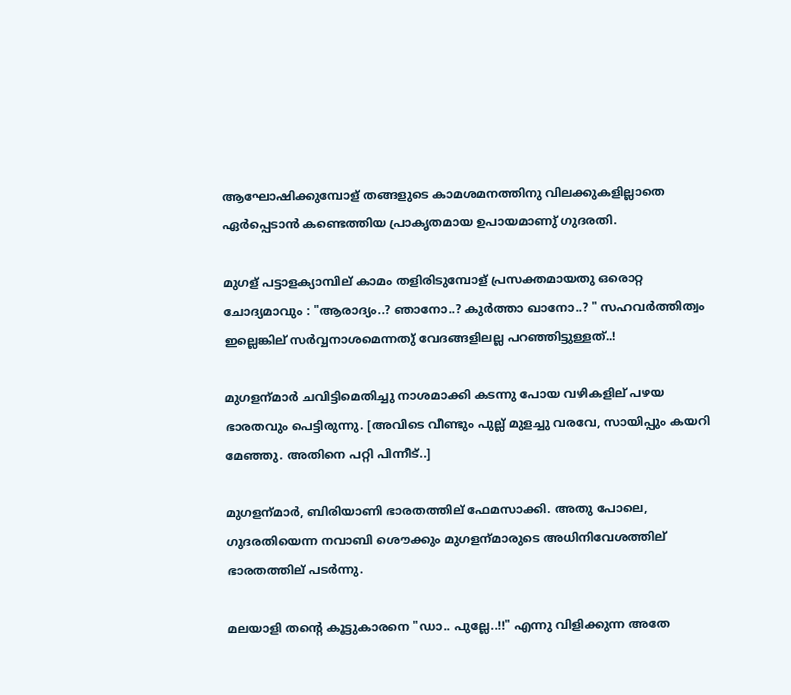ആഘോഷിക്കുമ്പോള് തങ്ങളുടെ കാമശമനത്തിനു‌ വിലക്കുകളില്ലാതെ ഏര്‍‌പ്പെടാന്‍ കണ്ടെത്തിയ പ്രാകൃത‌മായ‌ ഉ‌പായമാണു്‌ ഗുദരതി.

മുഗള് പട്ടാളക്യാമ്പില്‌ കാമം തളിരിടുമ്പോള് പ്രസക്ത‌മായതു ഒരൊറ്റ ചോദ്യ‌മാവും : "ആരാദ്യം..? ഞാനോ..? കുര്‍ത്താ ഖാനോ..? " സഹവര്‍ത്തിത്വം ഇല്ലെങ്കില് സര്‍വ്വനാശ‌മെന്നതു്‌ വേദങ്ങളിലല്ല പറഞ്ഞിട്ടുള്ളത്..!

മുഗളന‍്മാര്‍ ‌ചവിട്ടിമെതിച്ചു നാശ‌മാക്കി കടന്നു പോയ വഴികളില് പഴയ ഭാരതവും പെട്ടിരുന്നു. [അവിടെ വീണ്ടും പുല്ല്‌ മുളച്ചു‌ വരവേ, സായിപ്പും കയറി മേഞ്ഞു. അതിനെ പറ്റി പിന്നീട്..]

മുഗളന‍്മാര്‍, ബിരിയാണി ഭാരതത്തില് ഫേമസാക്കി. അതു പോലെ, ഗുദരതിയെന്ന നവാബി ശൌക്കും മുഗളന‍്മാരുടെ അധിനിവേശത്തില് ഭാരതത്തില്‌ പടര്‍ന്നു.

മലയാളി തന്റെ കൂട്ടുകാരനെ "ഡാ.. പുല്ലേ..!!" എന്നു വിളിക്കുന്ന അതേ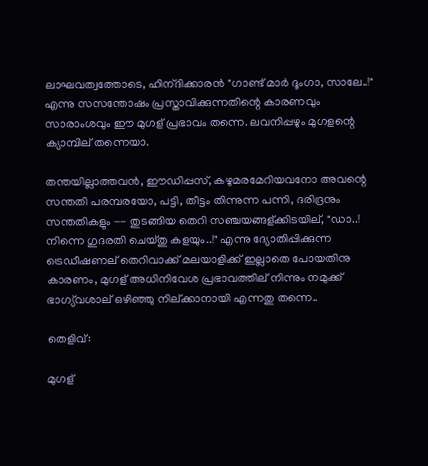ലാഘവത്വത്തോടെ, ഹിന‍്ദിക്കാരന്‍ "ഗാണ്ട് മാര്‍ ദൂംഗാ, സാലേ..!" എന്നു സസന്തോഷം പ്രസ്താവിക്കുന്നതിന്റെ കാരണവും സാരാംശവും ഈ മുഗള് പ്രഭാവം തന്നെ. ലവനിപ്പഴും മുഗളന്റെ‌ ക്യാമ്പില് തന്നെയാ.

തന്തയില്ലാത്തവന്‍, ഈഡിപ്പസ്, കഴുമരമേറിയവനോ അവന്റെ സന്തതി പര‌മ്പരയോ, പട്ടി, തീട്ടം തിന്നുന്ന പന്നി, ദരിദ്രനും സന്തതികളും -- തുടങ്ങിയ തെറി സഞ്ചയങ്ങള്ക്കിടയില്, "ഡാ..! നിന്നെ ഗുദരതി ചെയ്തു കളയും..!" എന്നു ദ്യോതിപ്പിക്കുന്ന ട്രെഡീഷണല്‌ തെറിവാക്ക് മലയാളിക്ക് ഇല്ലാതെ പോയതിനു കാരണം, മുഗള് അധിനിവേശ പ്രഭാവത്തില് നിന്നും ന‌മുക്ക്‌ ഭാഗ്യ്‌വശാല് ഒഴിഞ്ഞു നില്ക്കാനായി എന്നതു തന്നെ..

തെളിവ്:

മുഗള്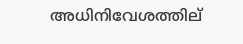അധിനിവേശത്തില്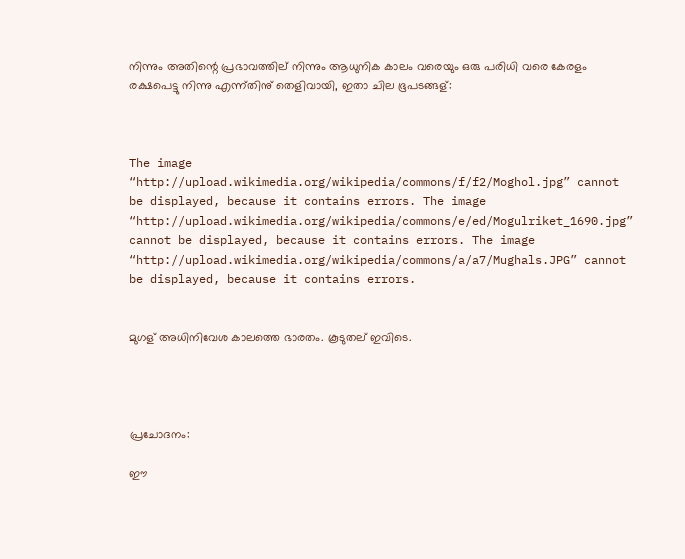നിന്നും അതിന്റെ‌ പ്രഭാവത്തില് നിന്നും ആധുനിക കാലം വരെയും ഒരു പരിധി വരെ കേരളം ര‍ക്ഷപെട്ടു നിന്നു എന്ന്തിനു്‌ തെളിവായി, ഇതാ ചില ഭൂപടങ്ങള്:



The image “http://upload.wikimedia.org/wikipedia/commons/f/f2/Moghol.jpg” cannot be displayed, because it contains errors. The image “http://upload.wikimedia.org/wikipedia/commons/e/ed/Mogulriket_1690.jpg” cannot be displayed, because it contains errors. The image “http://upload.wikimedia.org/wikipedia/commons/a/a7/Mughals.JPG” cannot be displayed, because it contains errors.


മുഗ‌ള്‌ അധിനിവേശ കാലത്തെ ഭാരതം. കൂടുതല്‌ ഇവിടെ.




പ്രചോദനം:

ഈ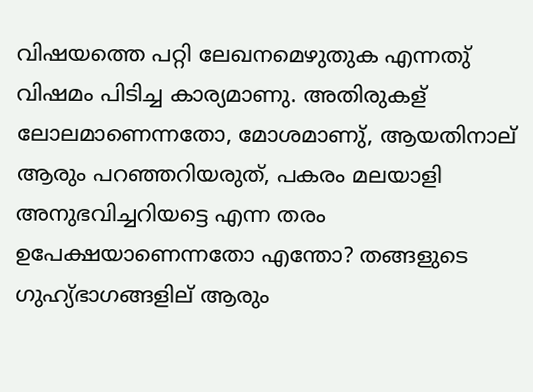വിഷയത്തെ പറ്റി ലേഖന‌മെഴുതുക എന്നതു്‌ വിഷ‌മം പിടിച്ച‌ കാര‍്യ‌മാണു. അതിരുകള് ലോലമാണെന്നതോ, മോശ‌മാണു്‌, ആയതിനാല് ആരും പറഞ്ഞറിയരുത്, പകരം മലയാളി അനുഭവിച്ചറിയട്ടെ എന്ന തരം ഉപേക്ഷയാണെന്നതോ എന്തോ? തങ്ങളുടെ ഗുഹ്യ്‌ഭാഗങ്ങളില് ആരും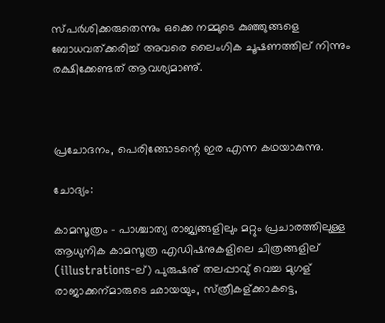സ്പര്‍ശിക്കരുതെന്നും ഒക്കെ ന‌മ്മുടെ കുഞ്ഞുങ്ങളെ ബോധവത്ക്കരിച്ച്‌ അവരെ ലൈംഗിക ചൂഷണത്തില് നിന്നും രക്ഷിക്കേണ്ടത് ആവശ്യമാണു്‌.



പ്രചോദനം, പെരിങ്ങോടന്റെ ഇര എന്ന കഥയാകുന്നു.

ചോദ്യം:

കാമസൂത്രം‌ - പാശ്ചാത്യ‌ രാജ്യങ്ങളിലും മറ്റും പ്രചാരത്തിലുള്ള ആധുനിക കാമസൂത്ര എഡിഷനുകളിലെ ചിത്രങ്ങളില് (illustrations-ല്) പുരുഷനു്‌ തലപ്പാവു്‌ വെച്ച മുഗള് രാജാക്കന‍്മാരുടെ ഛായയും, സ്‌ത്രീകള്ക്കാകട്ടെ,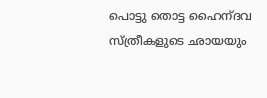പൊട്ടു തൊട്ട ഹൈന‍്ദവ സ്ത്രീകളുടെ ഛായയും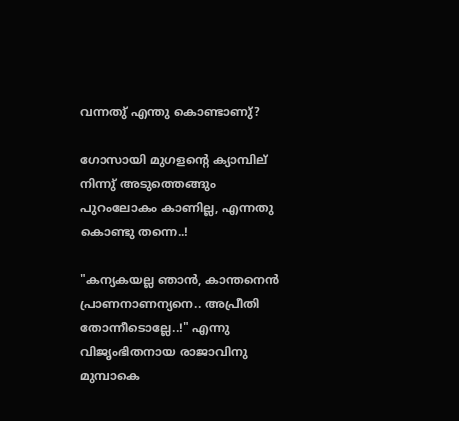വന്നതു്‌ എന്തു കൊണ്ടാണു്‌?

ഗോസായി മുഗളന്റെ‌ ക്യാമ്പില് നിന്നു്‌ അടുത്തെങ്ങും പുറംലോകം കാണില്ല, എന്നതു കൊണ്ടു തന്നെ..!

"കന‍്യകയല്ല ഞാന്‍, കാന്തനെന്‍ പ്രാണനാണന‍്യനെ.. അപ്രീതി തോന്നീടൊല്ലേ..!" എന്നു വിജൃംഭിതനായ രാജാവിനു മുമ്പാകെ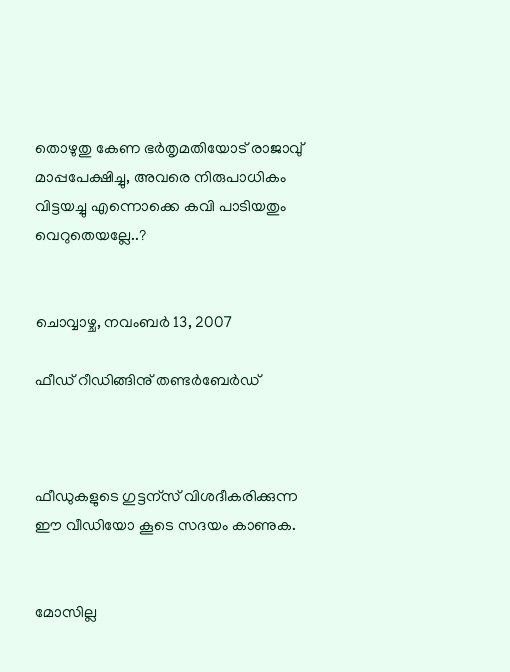തൊഴുതു കേണ ഭര്‍തൃമതിയോട് രാജാവു്‌ മാപ്പപേക്ഷിച്ചു, അവരെ നിരുപാധികം വിട്ടയച്ചു എന്നൊക്കെ കവി പാടിയതും വെറുതെയല്ലേ..?


ചൊവ്വാഴ്ച, നവംബർ 13, 2007

ഫീഡ്‌ റീഡിങ്ങിനു്‌ തണ്ടര്‍ബേര്‍ഡ്



ഫീഡുകളുടെ ഗുട്ടന‍്സ് വിശദീകരിക്കുന്ന
ഈ വീഡിയോ കൂടെ സദയം കാണുക.


മോസില്ല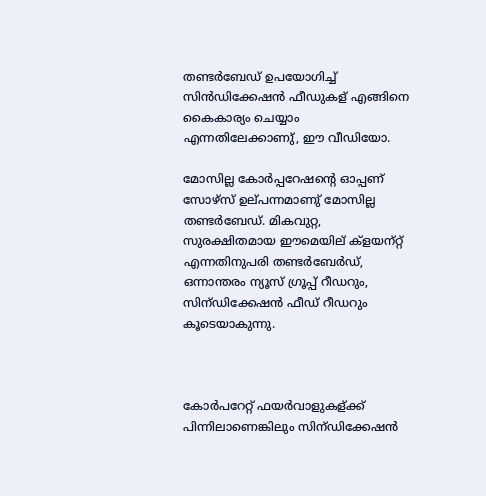തണ്ടര്‍ബേഡ് ഉപയോഗിച്ച്‌ സിന്‍ഡിക്കേഷന്‍ ഫീഡുകള് എങ്ങിനെ കൈകാര‍്യം ചെയ്യാം എന്നതിലേക്കാണു്‌, ഈ വീഡിയോ.

മോസില്ല കോര്‍പ്പറേഷന്റെ ഓപ്പണ്‌ സോഴ്സ് ഉല്‌പന്ന‌മാണു്‌ മോസില്ല തണ്ടര്‍ബേഡ്. മികവുറ്റ, സുരക്ഷിത‌മായ ഈമെയില്‌ ക്ളയന‍്റ്റ് എന്നതിനുപരി തണ്ടര്‍ബേര്‍ഡ്, ഒന്നാന്തരം ന‍്യൂസ്‌ ഗ്രൂപ്പ് റീഡറും, സിന‍്ഡിക്കേഷന്‍ ഫീഡ് റീഡറും കൂടെയാകുന്നു.



കോര്‍പറേറ്റ് ഫയര്‍വാളുകള്ക്ക്‌ പിന്നിലാണെങ്കിലും സിന‍്ഡിക്കേഷന്‍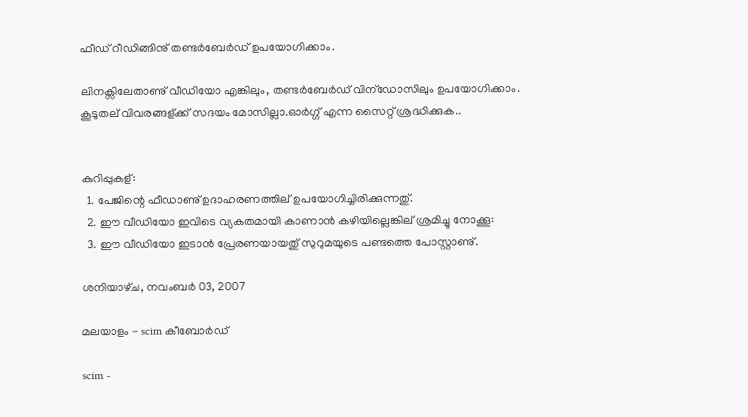ഫീഡ്‌ റീഡിങ്ങിനു്‌ തണ്ടര്‍ബേര്‍ഡ് ഉപയോഗിക്കാം.

ലിനക്സിലേതാണു്‌ വീഡിയോ എങ്കിലും, തണ്ടര്‍ബേര്‍ഡ് വിന‍്ഡോസിലും ഉപയോഗിക്കാം. കൂടുതല്‌ വിവരങ്ങള്ക്ക്‌ സദയം മോസില്ലാ.ഓര്‍ഗ്ഗ് എന്ന സൈറ്റ് ശ്രദ്ധിക്കുക..


കുറിപ്പുകള്:
  1. പേജിന്റെ‌ ഫീഡാണു്‌ ഉദാഹരണത്തില്‌ ഉപയോഗിച്ചിരിക്കുന്നതു്‌.
  2. ഈ വീഡിയോ ഇവിടെ വ്യ‌കത‌മായി കാണാന്‍ കഴിയില്ലെങ്കില് ശ്ര‌മിച്ചു‌ നോക്കൂ:
  3. ഈ വീഡിയോ ഇടാന്‍ പ്രേരണയായതു്‌ സുറുമയുടെ പണ്ടത്തെ പോസ്റ്റാണു്‌.

ശനിയാഴ്‌ച, നവംബർ 03, 2007

മലയാളം - scim കീബോര്‍ഡ്

scim -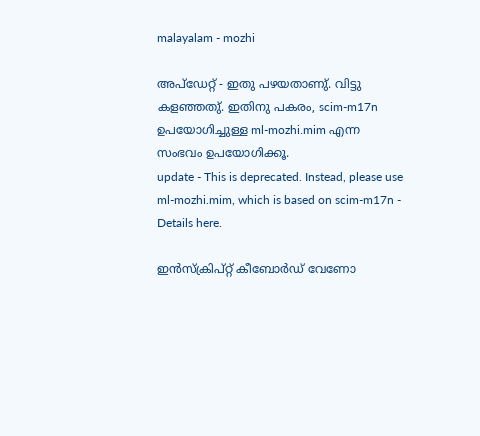malayalam - mozhi

അപ്ഡേറ്റ് - ഇതു പഴയതാണു്. വിട്ടു കളഞ്ഞതു്. ഇതിനു പകരം, scim-m17n ഉപയോഗിച്ചുള്ള ml-mozhi.mim എന്ന സംഭവം ഉപയോഗിക്കൂ.
update - This is deprecated. Instead, please use ml-mozhi.mim, which is based on scim-m17n - Details here.

ഇന്‍സ്ക്രിപ്റ്റ് കീബോര്‍ഡ് വേണോ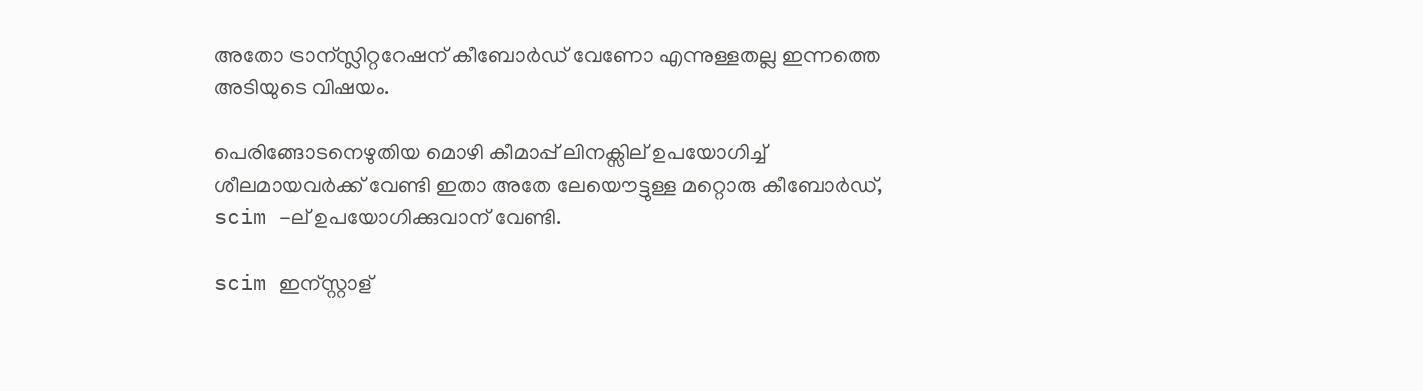അതോ ട്രാന്സ്ലിറ്ററേഷന് കീബോര്‍ഡ് വേണോ എന്നുള്ളതല്ല ഇന്നത്തെ അടിയുടെ വിഷയം.

പെരിങ്ങോടനെഴുതിയ മൊഴി കീമാപ്പ് ലിനക്സില് ഉപയോഗിച്ച് ശീലമായവര്‍ക്ക് വേണ്ടി ഇതാ അതേ ലേയൌട്ടുള്ള മറ്റൊരു കീബോര്‍ഡ്, scim -ല് ഉപയോഗിക്കുവാന് വേണ്ടി.

scim ഇന്സ്റ്റാള്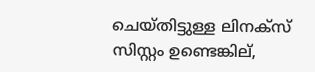ചെയ്തിട്ടുള്ള ലിനക്സ് സിസ്റ്റം ഉണ്ടെങ്കില്,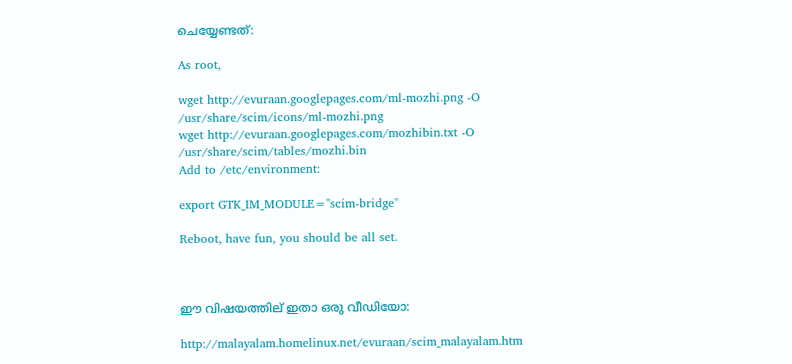ചെയ്യേണ്ടത്:

As root,

wget http://evuraan.googlepages.com/ml-mozhi.png -O /usr/share/scim/icons/ml-mozhi.png
wget http://evuraan.googlepages.com/mozhibin.txt -O /usr/share/scim/tables/mozhi.bin
Add to /etc/environment:

export GTK_IM_MODULE="scim-bridge"

Reboot, have fun, you should be all set.



ഈ വിഷയത്തില് ഇതാ ഒരു വീഡിയോ:

http://malayalam.homelinux.net/evuraan/scim_malayalam.htm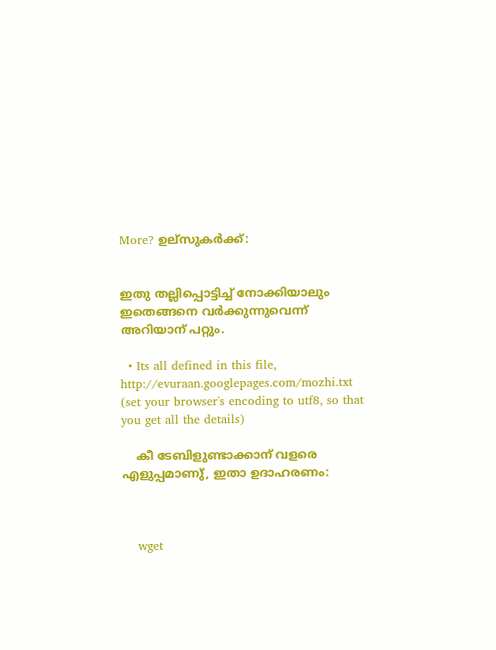More? ഉല്സുകര്‍ക്ക്:


ഇതു തല്ലിപ്പൊട്ടിച്ച് നോക്കിയാലും ഇതെങ്ങനെ വര്‍ക്കുന്നുവെന്ന് അറിയാന് പറ്റും.

  • Its all defined in this file, http://evuraan.googlepages.com/mozhi.txt (set your browser's encoding to utf8, so that you get all the details)

    കീ ടേബിളുണ്ടാക്കാന് വളരെ എളുപ്പമാണു്‌, ഇതാ ഉദാഹരണം:



    wget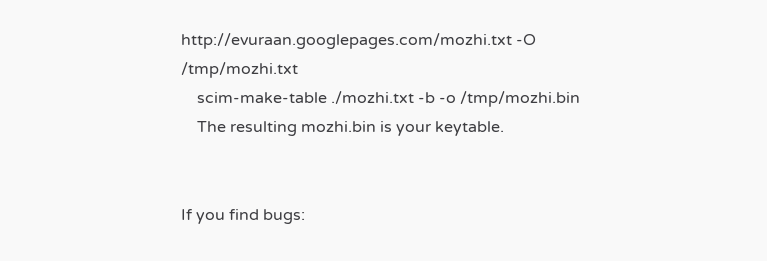http://evuraan.googlepages.com/mozhi.txt -O /tmp/mozhi.txt
    scim-make-table ./mozhi.txt -b -o /tmp/mozhi.bin
    The resulting mozhi.bin is your keytable.


If you find bugs: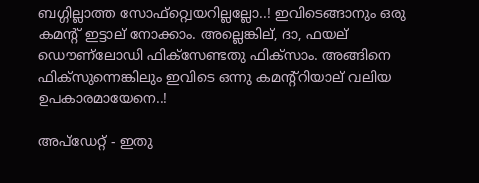ബഗ്ഗില്ലാത്ത സോഫ്റ്റ്വെയറില്ലല്ലോ..! ഇവിടെങ്ങാനും ഒരു കമന്റ്‌ ഇട്ടാല് നോക്കാം. അല്ലെങ്കില്, ദാ, ഫയല് ഡൌണ്ലോഡി ഫിക്സേണ്ടതു ഫിക്സാം. അങ്ങിനെ ഫിക്സുന്നെങ്കിലും ഇവിടെ ഒന്നു കമന്റ്റിയാല് വലിയ ഉപകാരമായേനെ..!

അപ്ഡേറ്റ് - ഇതു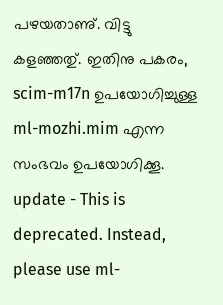പഴയതാണു്. വിട്ടു കളഞ്ഞതു്. ഇതിനു പകരം, scim-m17n ഉപയോഗിച്ചുള്ള ml-mozhi.mim എന്ന സംഭവം ഉപയോഗിക്കൂ.
update - This is deprecated. Instead, please use ml-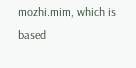mozhi.mim, which is based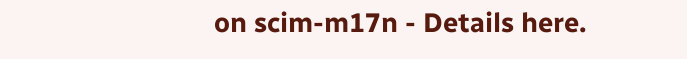on scim-m17n - Details here.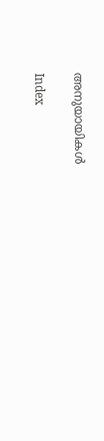അനുയായികള്‍

Index